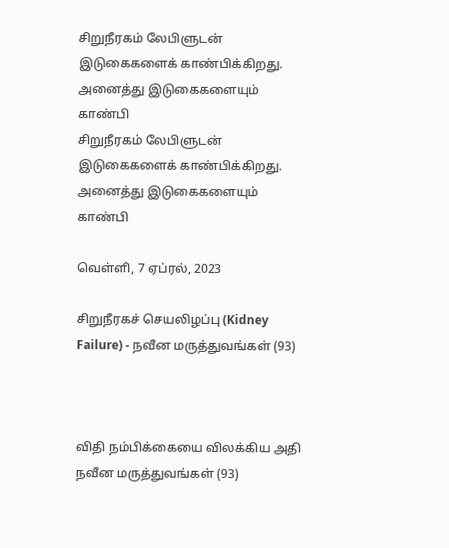சிறுநீரகம் லேபிளுடன் இடுகைகளைக் காண்பிக்கிறது. அனைத்து இடுகைகளையும் காண்பி
சிறுநீரகம் லேபிளுடன் இடுகைகளைக் காண்பிக்கிறது. அனைத்து இடுகைகளையும் காண்பி

வெள்ளி, 7 ஏப்ரல், 2023

சிறுநீரகச் செயலிழப்பு (Kidney Failure) - நவீன மருத்துவங்கள் (93)



விதி நம்பிக்கையை விலக்கிய அதி நவீன மருத்துவங்கள் (93)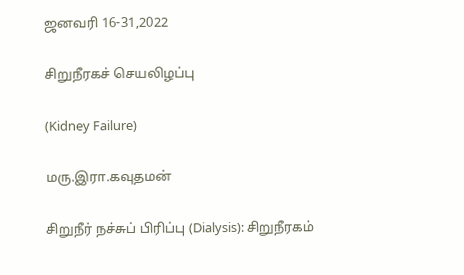ஜனவரி 16-31,2022

சிறுநீரகச் செயலிழப்பு

(Kidney Failure)

மரு.இரா.கவுதமன்

சிறுநீர் நச்சுப் பிரிப்பு (Dialysis): சிறுநீரகம்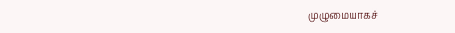முழுமையாகச்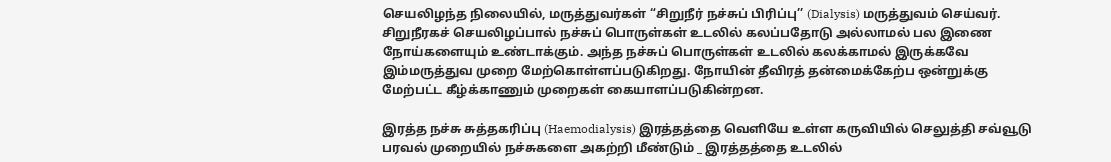செயலிழந்த நிலையில், மருத்துவர்கள் “சிறுநீர் நச்சுப் பிரிப்பு’’ (Dialysis) மருத்துவம் செய்வர். சிறுநீரகச் செயலிழப்பால் நச்சுப் பொருள்கள் உடலில் கலப்பதோடு அல்லாமல் பல இணை நோய்களையும் உண்டாக்கும். அந்த நச்சுப் பொருள்கள் உடலில் கலக்காமல் இருக்கவே இம்மருத்துவ முறை மேற்கொள்ளப்படுகிறது. நோயின் தீவிரத் தன்மைக்கேற்ப ஒன்றுக்கு மேற்பட்ட கீழ்க்காணும் முறைகள் கையாளப்படுகின்றன.

இரத்த நச்சு சுத்தகரிப்பு (Haemodialysis) இரத்தத்தை வெளியே உள்ள கருவியில் செலுத்தி சவ்வூடு பரவல் முறையில் நச்சுகளை அகற்றி மீண்டும் _ இரத்தத்தை உடலில்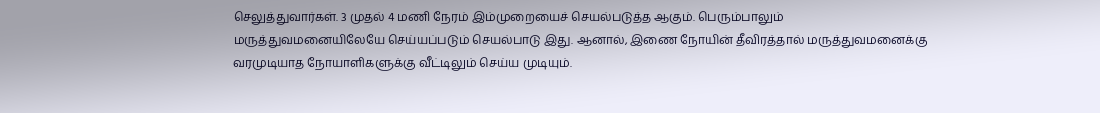செலுத்துவார்கள். 3 முதல் 4 மணி நேரம் இம்முறையைச் செயல்படுத்த ஆகும். பெரும்பாலும் மருத்துவமனையிலேயே செய்யப்படும் செயல்பாடு இது. ஆனால், இணை நோயின் தீவிரத்தால் மருத்துவமனைக்கு வரமுடியாத நோயாளிகளுக்கு வீட்டிலும் செய்ய முடியும்.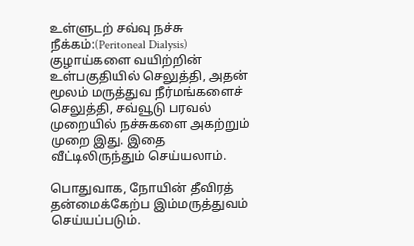உள்ளுடற் சவ்வு நச்சு நீக்கம்:(Peritoneal Dialysis) குழாய்களை வயிற்றின் உள்பகுதியில் செலுத்தி, அதன் மூலம் மருத்துவ நீர்மங்களைச் செலுத்தி, சவ்வூடு பரவல் முறையில் நச்சுகளை அகற்றும் முறை இது. இதை வீட்டிலிருந்தும் செய்யலாம்.

பொதுவாக, நோயின் தீவிரத் தன்மைக்கேற்ப இம்மருத்துவம் செய்யப்படும்.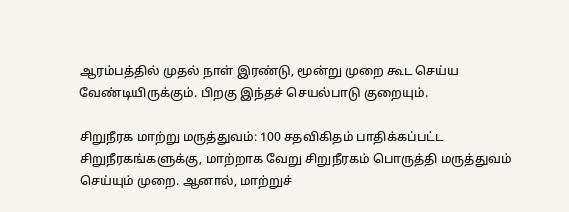ஆரம்பத்தில் முதல் நாள் இரண்டு, மூன்று முறை கூட செய்ய வேண்டியிருக்கும். பிறகு இந்தச் செயல்பாடு குறையும்.

சிறுநீரக மாற்று மருத்துவம்: 100 சதவிகிதம் பாதிக்கப்பட்ட சிறுநீரகங்களுக்கு, மாற்றாக வேறு சிறுநீரகம் பொருத்தி மருத்துவம் செய்யும் முறை. ஆனால், மாற்றுச்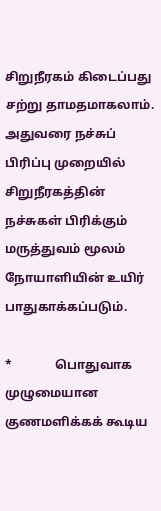சிறுநீரகம் கிடைப்பது சற்று தாமதமாகலாம். அதுவரை நச்சுப் பிரிப்பு முறையில் சிறுநீரகத்தின் நச்சுகள் பிரிக்கும் மருத்துவம் மூலம் நோயாளியின் உயிர் பாதுகாக்கப்படும்.

*              பொதுவாக முழுமையான குணமளிக்கக் கூடிய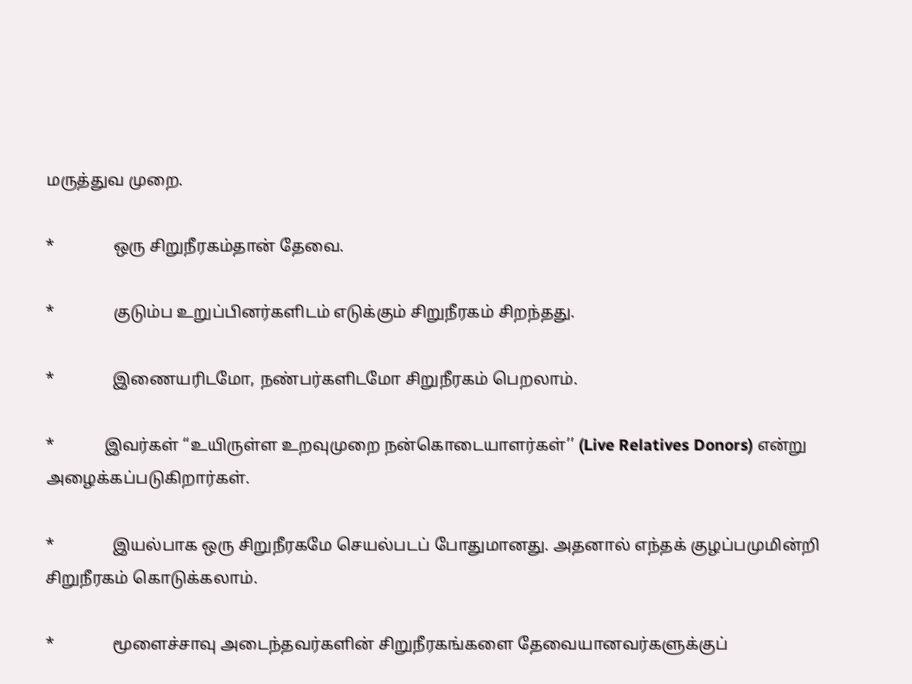மருத்துவ முறை.

*              ஒரு சிறுநீரகம்தான் தேவை.

*              குடும்ப உறுப்பினர்களிடம் எடுக்கும் சிறுநீரகம் சிறந்தது.

*              இணையரிடமோ, நண்பர்களிடமோ சிறுநீரகம் பெறலாம்.

*            இவர்கள் “உயிருள்ள உறவுமுறை நன்கொடையாளர்கள்’’ (Live Relatives Donors) என்று அழைக்கப்படுகிறார்கள்.

*              இயல்பாக ஒரு சிறுநீரகமே செயல்படப் போதுமானது. அதனால் எந்தக் குழப்பமுமின்றி சிறுநீரகம் கொடுக்கலாம்.

*              மூளைச்சாவு அடைந்தவர்களின் சிறுநீரகங்களை தேவையானவர்களுக்குப்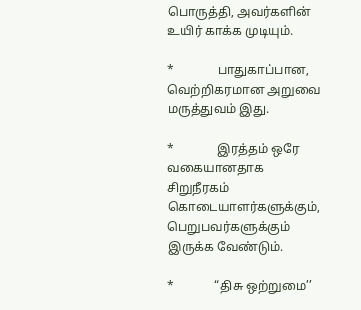பொருத்தி, அவர்களின் உயிர் காக்க முடியும்.

*              பாதுகாப்பான, வெற்றிகரமான அறுவை மருத்துவம் இது.

*              இரத்தம் ஒரே வகையானதாக சிறுநீரகம் கொடையாளர்களுக்கும், பெறுபவர்களுக்கும் இருக்க வேண்டும்.

*             “திசு ஒற்றுமை’’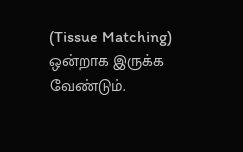(Tissue Matching) ஒன்றாக இருக்க வேண்டும்.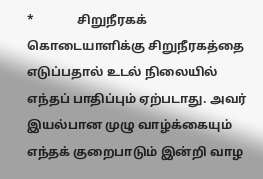*              சிறுநீரகக் கொடையாளிக்கு சிறுநீரகத்தை எடுப்பதால் உடல் நிலையில் எந்தப் பாதிப்பும் ஏற்படாது. அவர் இயல்பான முழு வாழ்க்கையும் எந்தக் குறைபாடும் இன்றி வாழ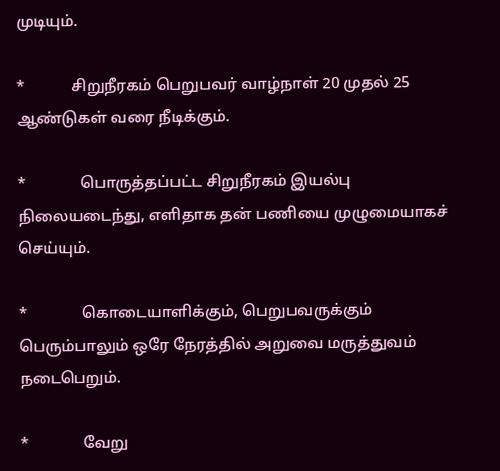முடியும்.

*            சிறுநீரகம் பெறுபவர் வாழ்நாள் 20 முதல் 25 ஆண்டுகள் வரை நீடிக்கும்.

*              பொருத்தப்பட்ட சிறுநீரகம் இயல்பு நிலையடைந்து, எளிதாக தன் பணியை முழுமையாகச் செய்யும்.

*              கொடையாளிக்கும், பெறுபவருக்கும் பெரும்பாலும் ஒரே நேரத்தில் அறுவை மருத்துவம் நடைபெறும்.

*              வேறு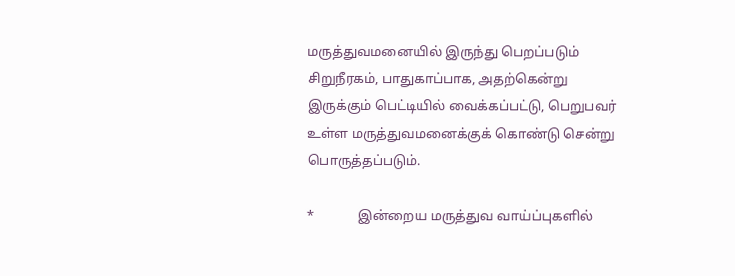மருத்துவமனையில் இருந்து பெறப்படும் சிறுநீரகம், பாதுகாப்பாக, அதற்கென்று இருக்கும் பெட்டியில் வைக்கப்பட்டு, பெறுபவர் உள்ள மருத்துவமனைக்குக் கொண்டு சென்று பொருத்தப்படும்.

*             இன்றைய மருத்துவ வாய்ப்புகளில்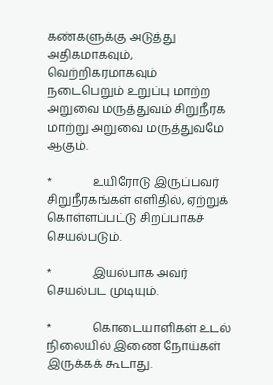கண்களுக்கு அடுத்து அதிகமாகவும், வெற்றிகரமாகவும் நடைபெறும் உறுப்பு மாற்ற அறுவை மருத்துவம் சிறுநீரக மாற்று அறுவை மருத்துவமே ஆகும்.

*              உயிரோடு இருப்பவர் சிறுநீரகங்கள் எளிதில், ஏற்றுக் கொள்ளப்பட்டு சிறப்பாகச் செயல்படும்.

*              இயல்பாக அவர் செயல்பட முடியும்.

*              கொடையாளிகள் உடல் நிலையில் இணை நோய்கள் இருக்கக் கூடாது.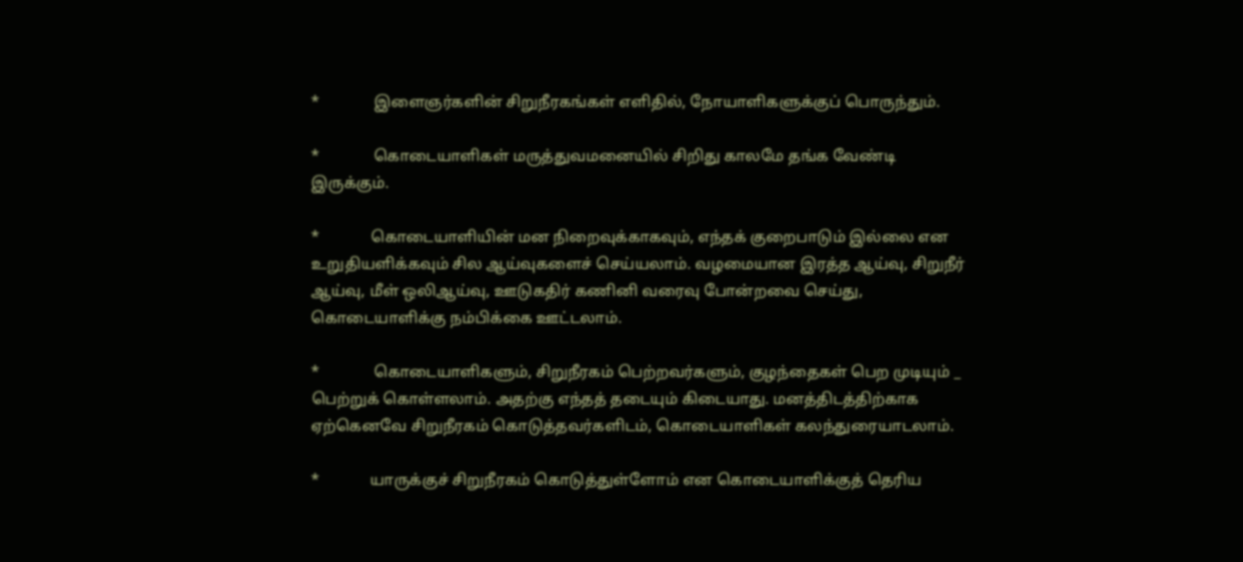*              இளைஞர்களின் சிறுநீரகங்கள் எளிதில், நோயாளிகளுக்குப் பொருந்தும்.

*              கொடையாளிகள் மருத்துவமனையில் சிறிது காலமே தங்க வேண்டி இருக்கும்.

*             கொடையாளியின் மன நிறைவுக்காகவும், எந்தக் குறைபாடும் இல்லை என உறுதியளிக்கவும் சில ஆய்வுகளைச் செய்யலாம். வழமையான இரத்த ஆய்வு, சிறுநீர் ஆய்வு, மீள் ஒலிஆய்வு, ஊடுகதிர் கணினி வரைவு போன்றவை செய்து, கொடையாளிக்கு நம்பிக்கை ஊட்டலாம்.

*              கொடையாளிகளும், சிறுநீரகம் பெற்றவர்களும், குழந்தைகள் பெற முடியும் _ பெற்றுக் கொள்ளலாம். அதற்கு எந்தத் தடையும் கிடையாது. மனத்திடத்திற்காக ஏற்கெனவே சிறுநீரகம் கொடுத்தவர்களிடம், கொடையாளிகள் கலந்துரையாடலாம்.

*             யாருக்குச் சிறுநீரகம் கொடுத்துள்ளோம் என கொடையாளிக்குத் தெரிய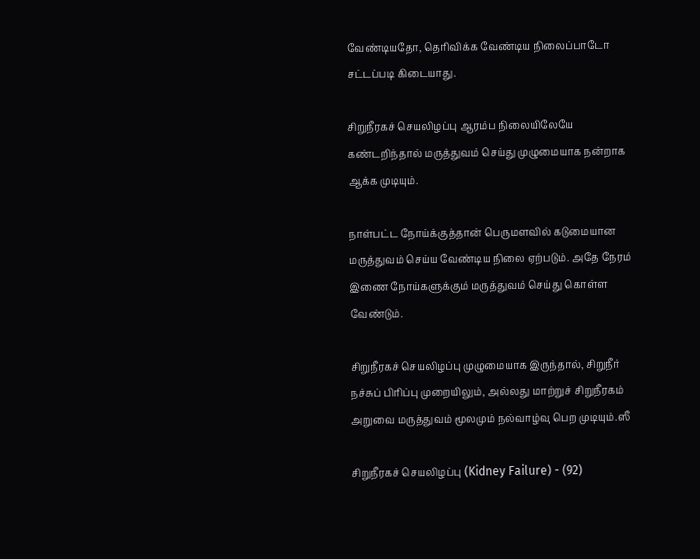வேண்டியதோ, தெரிவிக்க வேண்டிய நிலைப்பாடோ சட்டப்படி கிடையாது.

சிறுநீரகச் செயலிழப்பு ஆரம்ப நிலையிலேயே கண்டறிந்தால் மருத்துவம் செய்து முழுமையாக நன்றாக ஆக்க முடியும்.

நாள்பட்ட நோய்க்குத்தான் பெருமளவில் கடுமையான மருத்துவம் செய்ய வேண்டிய நிலை ஏற்படும். அதே நேரம் இணை நோய்களுக்கும் மருத்துவம் செய்து கொள்ள வேண்டும்.

சிறுநீரகச் செயலிழப்பு முழுமையாக இருந்தால், சிறுநீர் நச்சுப் பிரிப்பு முறையிலும், அல்லது மாற்றுச் சிறுநீரகம் அறுவை மருத்துவம் மூலமும் நல்வாழ்வு பெற முடியும்.ஸீ

சிறுநீரகச் செயலிழப்பு (Kidney Failure) - (92)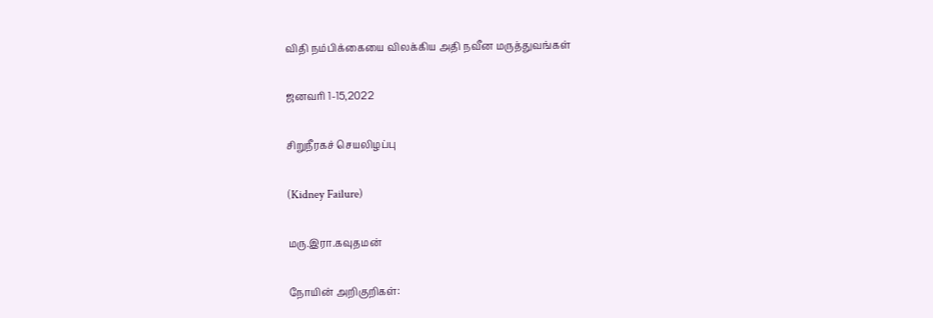விதி நம்பிக்கையை விலக்கிய அதி நவீன மருத்துவங்கள்

ஜனவரி 1-15,2022

சிறுநீரகச் செயலிழப்பு

(Kidney Failure)

மரு.இரா.கவுதமன்

நோயின் அறிகுறிகள்: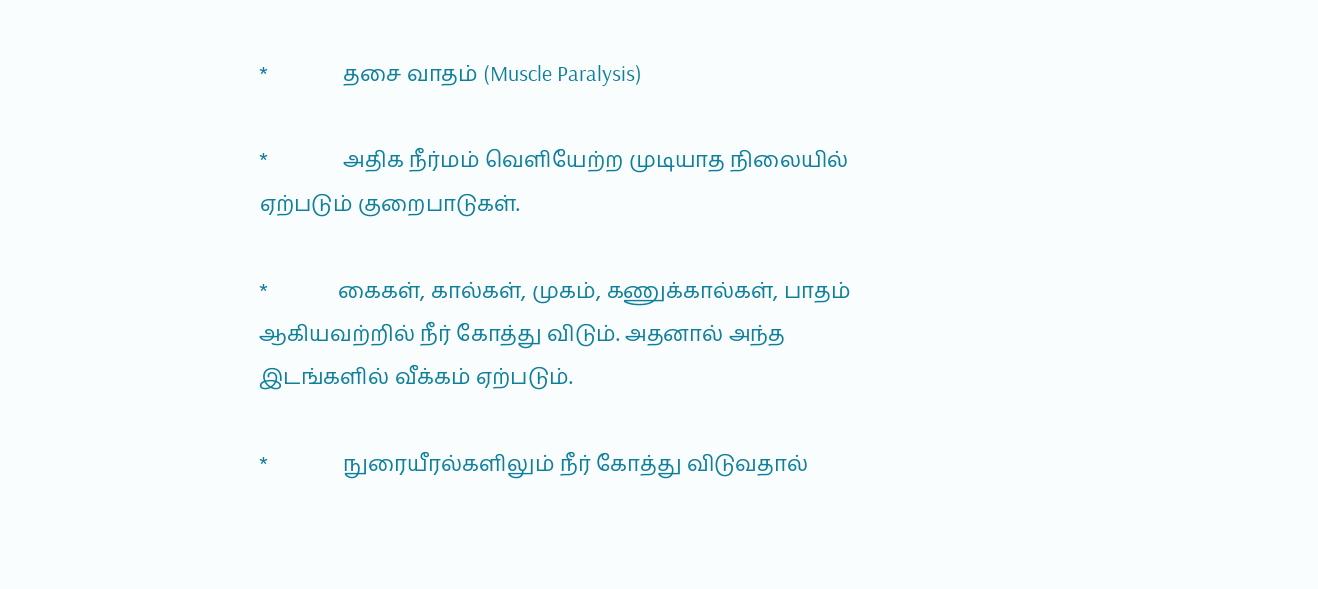*              தசை வாதம் (Muscle Paralysis)

*              அதிக நீர்மம் வெளியேற்ற முடியாத நிலையில் ஏற்படும் குறைபாடுகள்.

*             கைகள், கால்கள், முகம், கணுக்கால்கள், பாதம் ஆகியவற்றில் நீர் கோத்து விடும். அதனால் அந்த இடங்களில் வீக்கம் ஏற்படும்.

*              நுரையீரல்களிலும் நீர் கோத்து விடுவதால்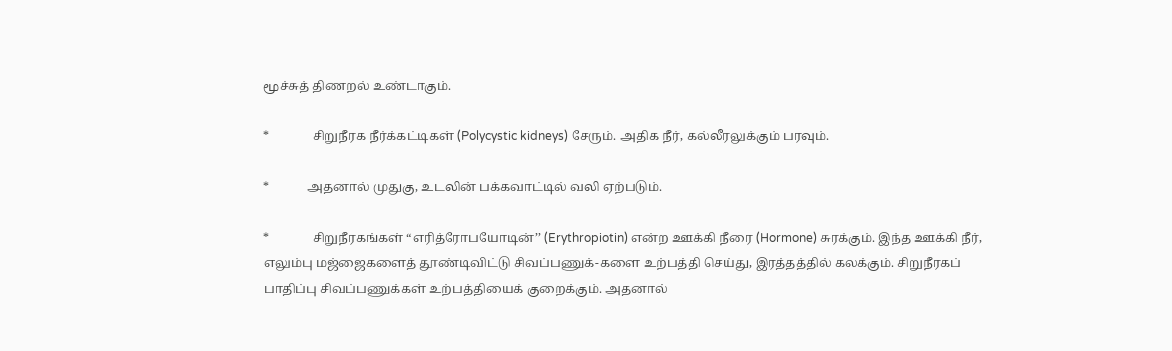மூச்சுத் திணறல் உண்டாகும்.

*              சிறுநீரக நீர்க்கட்டிகள் (Polycystic kidneys) சேரும். அதிக நீர், கல்லீரலுக்கும் பரவும்.

*            அதனால் முதுகு, உடலின் பக்கவாட்டில் வலி ஏற்படும்.

*              சிறுநீரகங்கள் “எரித்ரோபயோடின்’’ (Erythropiotin) என்ற ஊக்கி நீரை (Hormone) சுரக்கும். இந்த ஊக்கி நீர், எலும்பு மஜ்ஜைகளைத் தூண்டிவிட்டு சிவப்பணுக்-களை உற்பத்தி செய்து, இரத்தத்தில் கலக்கும். சிறுநீரகப் பாதிப்பு சிவப்பணுக்கள் உற்பத்தியைக் குறைக்கும். அதனால்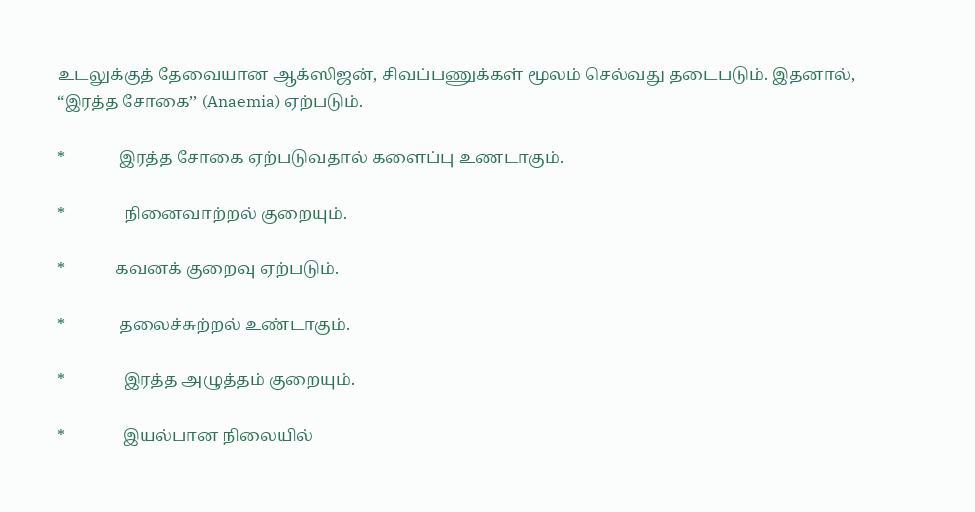உடலுக்குத் தேவையான ஆக்ஸிஜன், சிவப்பணுக்கள் மூலம் செல்வது தடைபடும். இதனால், “இரத்த சோகை’’ (Anaemia) ஏற்படும்.

*             இரத்த சோகை ஏற்படுவதால் களைப்பு உணடாகும்.

*              நினைவாற்றல் குறையும்.

*            கவனக் குறைவு ஏற்படும்.

*             தலைச்சுற்றல் உண்டாகும்.

*              இரத்த அழுத்தம் குறையும்.

*              இயல்பான நிலையில்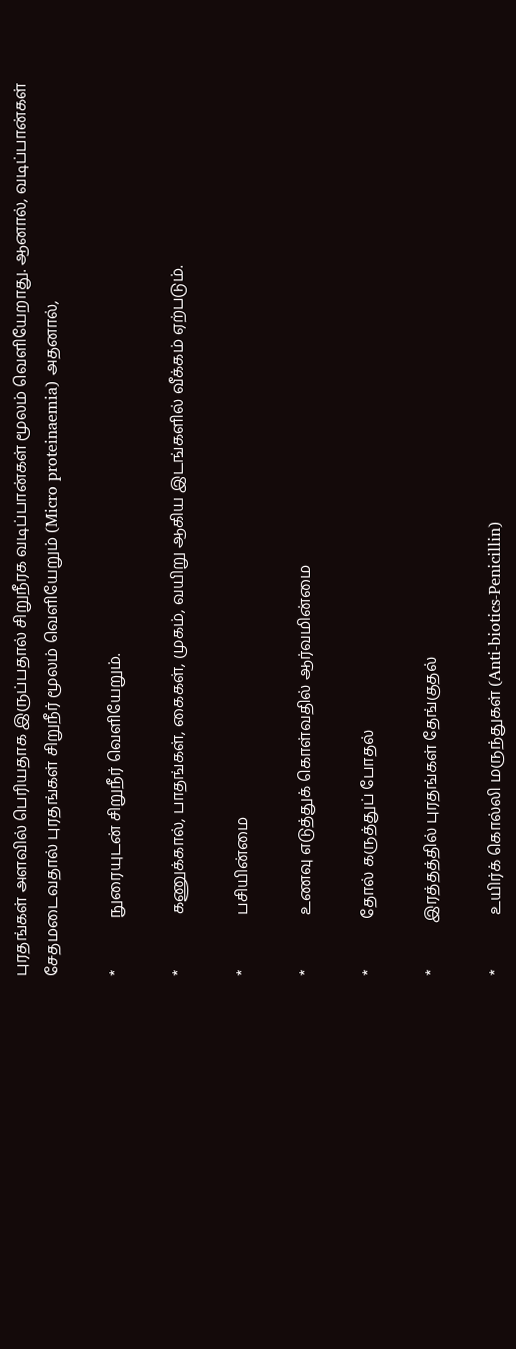புரதங்கள் அளவில் பெரியதாக இருப்பதால் சிறுநீரக வடிப்பான்கள் மூலம் வெளியேறாது. ஆனால், வடிப்பான்கள் சேதமடைவதால் புரதங்கள் சிறுநீர் மூலம் வெளியேறும் (Micro proteinaemia) அதனால்,

*             நுரையுடன் சிறுநீர் வெளியேறும்.

*              கணுக்கால், பாதங்கள், கைகள், முகம், வயிறு ஆகிய இடங்களில் வீக்கம் ஏற்படும்.

*              பசியின்மை

*              உணவு எடுத்துக் கொள்வதில் ஆர்வமின்மை

*             தோல் கருத்துப் போதல்

*            இரத்தத்தில் புரதங்கள் தேங்குதல்

*              உயிர்க் கொல்லி மருந்துகள் (Anti-biotics-Penicillin)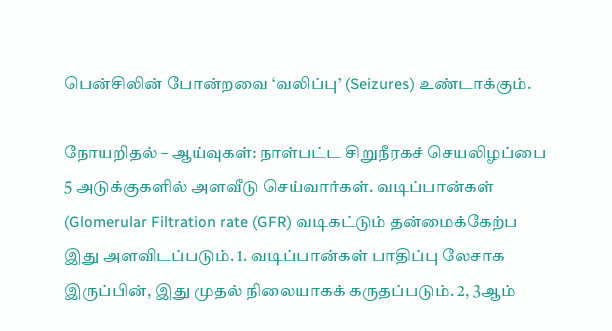பென்சிலின் போன்றவை ‘வலிப்பு’ (Seizures) உண்டாக்கும்.

நோயறிதல் – ஆய்வுகள்: நாள்பட்ட சிறுநீரகச் செயலிழப்பை 5 அடுக்குகளில் அளவீடு செய்வார்கள். வடிப்பான்கள் (Glomerular Filtration rate (GFR) வடிகட்டும் தன்மைக்கேற்ப இது அளவிடப்படும். 1. வடிப்பான்கள் பாதிப்பு லேசாக இருப்பின், இது முதல் நிலையாகக் கருதப்படும். 2, 3ஆம்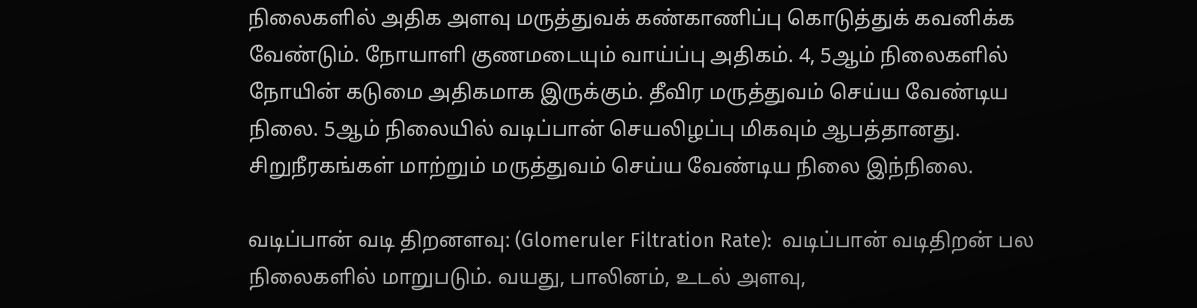நிலைகளில் அதிக அளவு மருத்துவக் கண்காணிப்பு கொடுத்துக் கவனிக்க வேண்டும். நோயாளி குணமடையும் வாய்ப்பு அதிகம். 4, 5ஆம் நிலைகளில் நோயின் கடுமை அதிகமாக இருக்கும். தீவிர மருத்துவம் செய்ய வேண்டிய நிலை. 5ஆம் நிலையில் வடிப்பான் செயலிழப்பு மிகவும் ஆபத்தானது. சிறுநீரகங்கள் மாற்றும் மருத்துவம் செய்ய வேண்டிய நிலை இந்நிலை.

வடிப்பான் வடி திறனளவு: (Glomeruler Filtration Rate):  வடிப்பான் வடிதிறன் பல நிலைகளில் மாறுபடும். வயது, பாலினம், உடல் அளவு,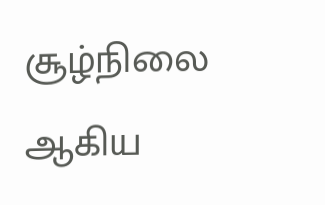சூழ்நிலை ஆகிய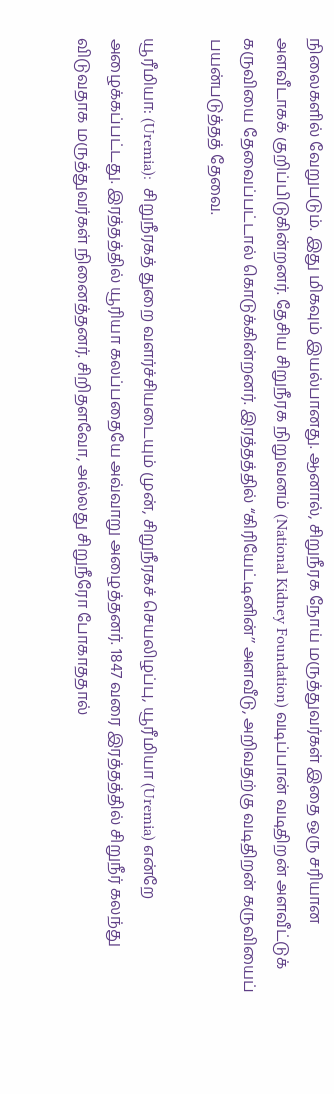நிலைகளில் வேறுபடும். இது மிகவும் இயல்பானது. ஆனால், சிறுநீரக நோய் மருத்துவர்கள் இதை ஒரு சரியான அளவீடாகக் குறிப்பிடுகின்றனர். தேசிய சிறுநீரக நிறுவனம் (National Kidney Foundation) வடிப்பான் வடிதிறன் அளவீட்டுக் கருவியை தேவைப்பட்டால் கொடுக்கின்றனர். இரத்தத்தில் “கிரியேட்டினின்’’ அளவீடு, அறிவதற்கு வடிதிறன் கருவியைப் பயன்படுத்தத் தேவை.

யூரீமியா: (Uremia):  சிறுநீரகத் துறை வளர்ச்சியடையும் முன், சிறுநீரகச் செயலிழப்பு, யூரீமியா (Uremia) என்றே அழைக்கப்பட்டது. இரத்தத்தில் யூரியா கலப்பதையே அவ்வாறு அழைத்தனர். 1847 வரை இரத்தத்தில் சிறுநீர் கலந்து விடுவதாக மருத்துவர்கள் நினைத்தனர். சிறிதளவோ, அல்லது சிறுநீரோ போகாததால்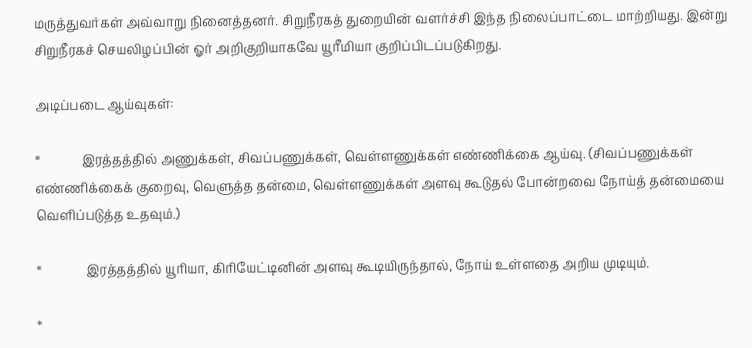மருத்துவர்கள் அவ்வாறு நினைத்தனர். சிறுநீரகத் துறையின் வளர்ச்சி இந்த நிலைப்பாட்டை மாற்றியது. இன்று சிறுநீரகச் செயலிழப்பின் ஓர் அறிகுறியாகவே யூரீமியா குறிப்பிடப்படுகிறது.

அடிப்படை ஆய்வுகள்:

*             இரத்தத்தில் அணுக்கள், சிவப்பணுக்கள், வெள்ளணுக்கள் எண்ணிக்கை ஆய்வு. (சிவப்பணுக்கள் எண்ணிக்கைக் குறைவு, வெளுத்த தன்மை, வெள்ளணுக்கள் அளவு கூடுதல் போன்றவை நோய்த் தன்மையை வெளிப்படுத்த உதவும்.)

*              இரத்தத்தில் யூரியா, கிரியேட்டினின் அளவு கூடியிருந்தால், நோய் உள்ளதை அறிய முடியும்.

*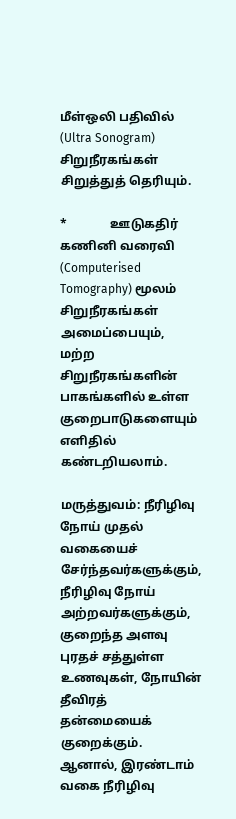மீள்ஒலி பதிவில் (Ultra Sonogram) சிறுநீரகங்கள் சிறுத்துத் தெரியும்.

*              ஊடுகதிர் கணினி வரைவி (Computerised Tomography) மூலம் சிறுநீரகங்கள் அமைப்பையும், மற்ற சிறுநீரகங்களின் பாகங்களில் உள்ள குறைபாடுகளையும் எளிதில் கண்டறியலாம்.

மருத்துவம்: நீரிழிவு நோய் முதல் வகையைச் சேர்ந்தவர்களுக்கும், நீரிழிவு நோய் அற்றவர்களுக்கும், குறைந்த அளவு புரதச் சத்துள்ள உணவுகள், நோயின் தீவிரத் தன்மையைக் குறைக்கும். ஆனால், இரண்டாம் வகை நீரிழிவு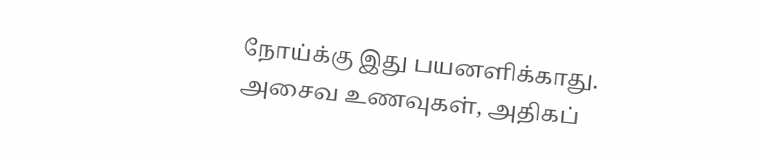நோய்க்கு இது பயனளிக்காது. அசைவ உணவுகள், அதிகப்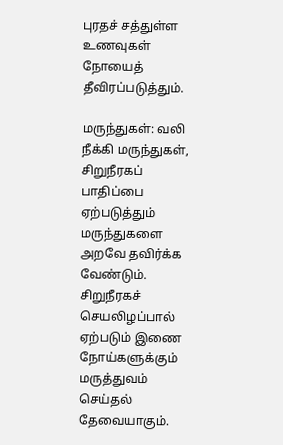புரதச் சத்துள்ள உணவுகள் நோயைத் தீவிரப்படுத்தும்.

மருந்துகள்: வலி நீக்கி மருந்துகள், சிறுநீரகப் பாதிப்பை ஏற்படுத்தும் மருந்துகளை அறவே தவிர்க்க வேண்டும். சிறுநீரகச் செயலிழப்பால் ஏற்படும் இணை நோய்களுக்கும் மருத்துவம் செய்தல் தேவையாகும்.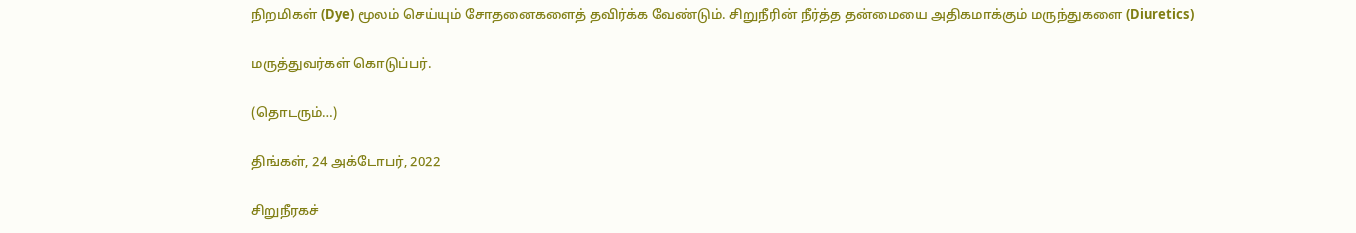நிறமிகள் (Dye) மூலம் செய்யும் சோதனைகளைத் தவிர்க்க வேண்டும். சிறுநீரின் நீர்த்த தன்மையை அதிகமாக்கும் மருந்துகளை (Diuretics)

மருத்துவர்கள் கொடுப்பர்.

(தொடரும்…)

திங்கள், 24 அக்டோபர், 2022

சிறுநீரகச்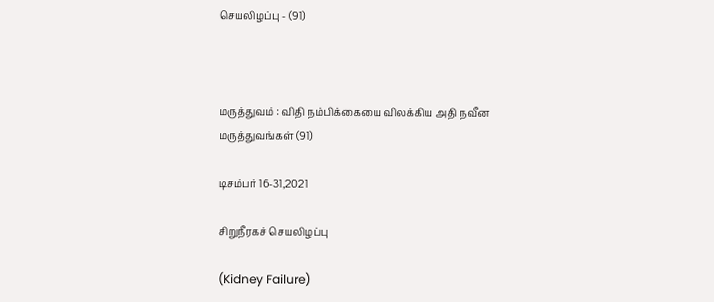செயலிழப்பு - (91)



மருத்துவம் : விதி நம்பிக்கையை விலக்கிய அதி நவீன மருத்துவங்கள் (91)

டிசம்பர் 16-31,2021

சிறுநீரகச் செயலிழப்பு

(Kidney Failure)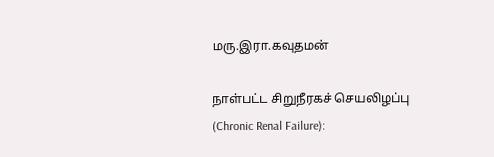மரு.இரா.கவுதமன்

நாள்பட்ட சிறுநீரகச் செயலிழப்பு (Chronic Renal Failure):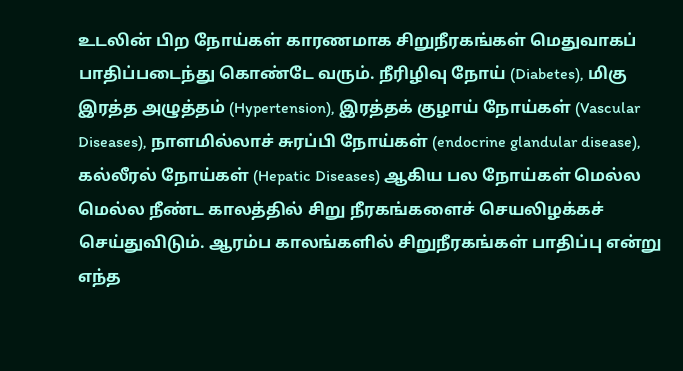உடலின் பிற நோய்கள் காரணமாக சிறுநீரகங்கள் மெதுவாகப் பாதிப்படைந்து கொண்டே வரும். நீரிழிவு நோய் (Diabetes), மிகு இரத்த அழுத்தம் (Hypertension), இரத்தக் குழாய் நோய்கள் (Vascular Diseases), நாளமில்லாச் சுரப்பி நோய்கள் (endocrine glandular disease), கல்லீரல் நோய்கள் (Hepatic Diseases) ஆகிய பல நோய்கள் மெல்ல மெல்ல நீண்ட காலத்தில் சிறு நீரகங்களைச் செயலிழக்கச் செய்துவிடும். ஆரம்ப காலங்களில் சிறுநீரகங்கள் பாதிப்பு என்று எந்த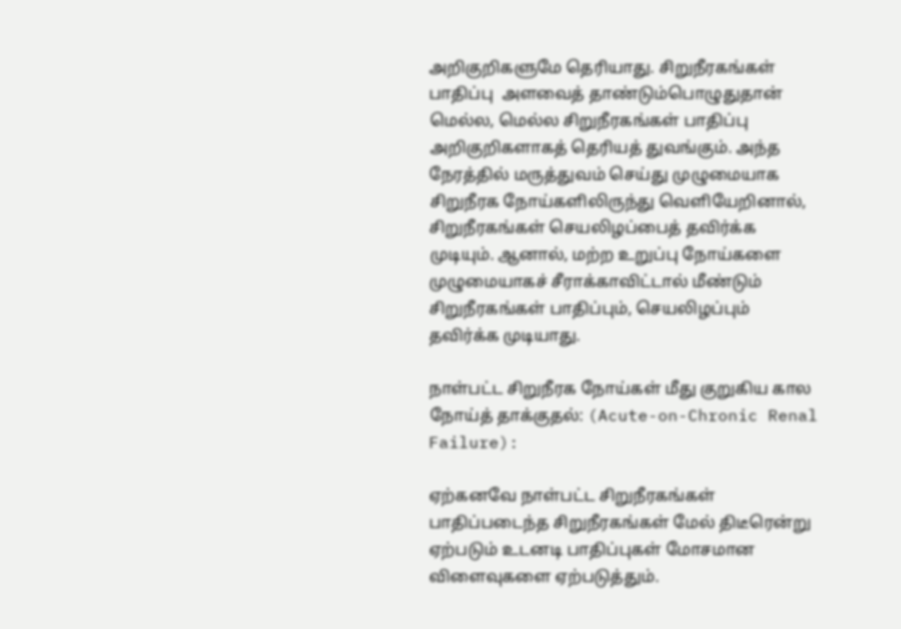அறிகுறிகளுமே தெரியாது. சிறுநீரகங்கள் பாதிப்பு  அளவைத் தாண்டும்பொழுதுதான் மெல்ல, மெல்ல சிறுநீரகங்கள் பாதிப்பு அறிகுறிகளாகத் தெரியத் துவங்கும். அந்த நேரத்தில் மருத்துவம் செய்து முழுமையாக சிறுநீரக நோய்களிலிருந்து வெளியேறினால், சிறுநீரகங்கள் செயலிழப்பைத் தவிர்க்க முடியும். ஆனால், மற்ற உறுப்பு நோய்களை முழுமையாகச் சீராக்காவிட்டால் மீண்டும் சிறுநீரகங்கள் பாதிப்பும், செயலிழப்பும் தவிர்க்க முடியாது.

நாள்பட்ட சிறுநீரக நோய்கள் மீது குறுகிய கால நோய்த் தாக்குதல்: (Acute-on-Chronic Renal Failure):

ஏற்கனவே நாள்பட்ட சிறுநீரகங்கள் பாதிப்படைந்த சிறுநீரகங்கள் மேல் திடீரென்று ஏற்படும் உடனடி பாதிப்புகள் மோசமான விளைவுகளை ஏற்படுத்தும்.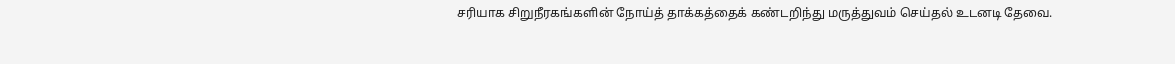சரியாக சிறுநீரகங்களின் நோய்த் தாக்கத்தைக் கண்டறிந்து மருத்துவம் செய்தல் உடனடி தேவை.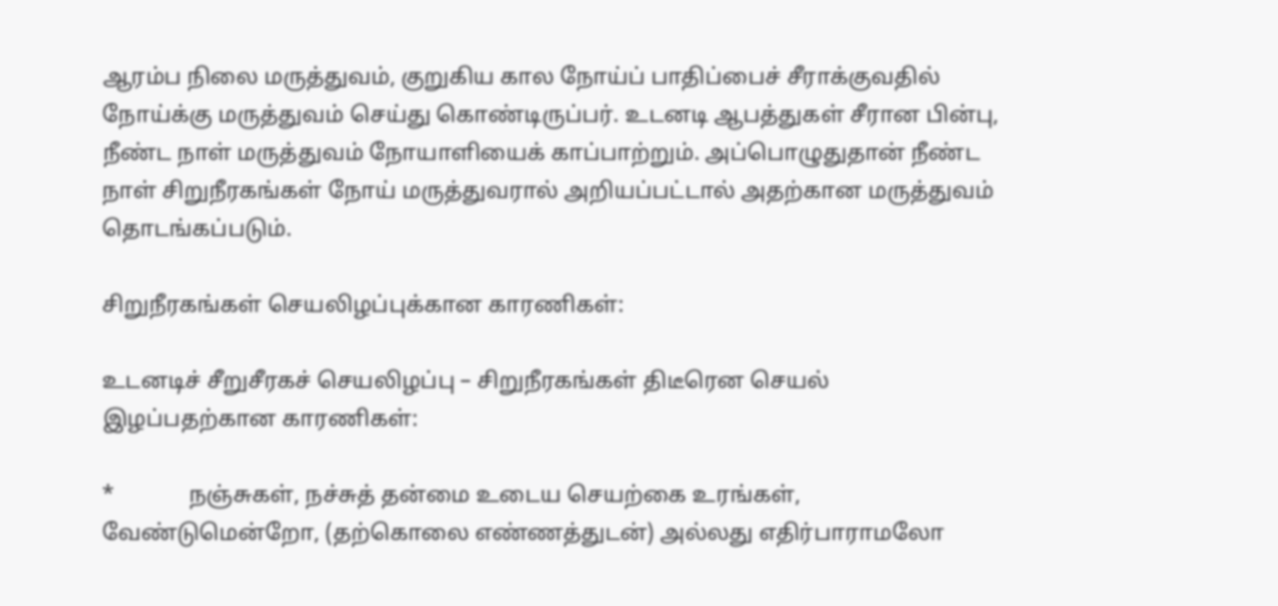ஆரம்ப நிலை மருத்துவம், குறுகிய கால நோய்ப் பாதிப்பைச் சீராக்குவதில் நோய்க்கு மருத்துவம் செய்து கொண்டிருப்பர். உடனடி ஆபத்துகள் சீரான பின்பு, நீண்ட நாள் மருத்துவம் நோயாளியைக் காப்பாற்றும். அப்பொழுதுதான் நீண்ட நாள் சிறுநீரகங்கள் நோய் மருத்துவரால் அறியப்பட்டால் அதற்கான மருத்துவம் தொடங்கப்படும்.

சிறுநீரகங்கள் செயலிழப்புக்கான காரணிகள்:

உடனடிச் சீறுசீரகச் செயலிழப்பு – சிறுநீரகங்கள் திடீரென செயல் இழப்பதற்கான காரணிகள்:

*             நஞ்சுகள், நச்சுத் தன்மை உடைய செயற்கை உரங்கள், வேண்டுமென்றோ, (தற்கொலை எண்ணத்துடன்) அல்லது எதிர்பாராமலோ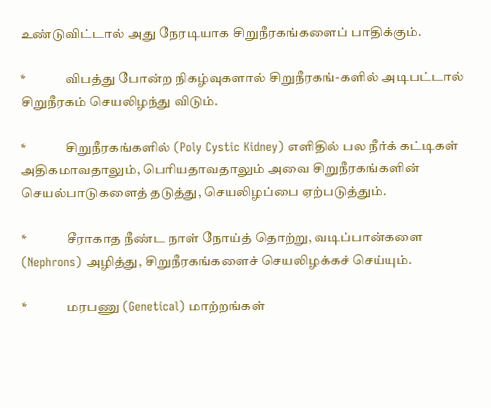உண்டுவிட்டால் அது நேரடியாக சிறுநீரகங்களைப் பாதிக்கும்.

*               விபத்து போன்ற நிகழ்வுகளால் சிறுநீரகங்-களில் அடிபட்டால் சிறுநீரகம் செயலிழந்து விடும்.

*               சிறுநீரகங்களில் (Poly Cystic Kidney) எளிதில் பல நீர்க் கட்டிகள் அதிகமாவதாலும், பெரியதாவதாலும் அவை சிறுநீரகங்களின் செயல்பாடுகளைத் தடுத்து, செயலிழப்பை ஏற்படுத்தும்.

*               சீராகாத நீண்ட நாள் நோய்த் தொற்று, வடிப்பான்களை (Nephrons) அழித்து, சிறுநீரகங்களைச் செயலிழக்கச் செய்யும்.

*               மரபணு (Genetical) மாற்றங்கள்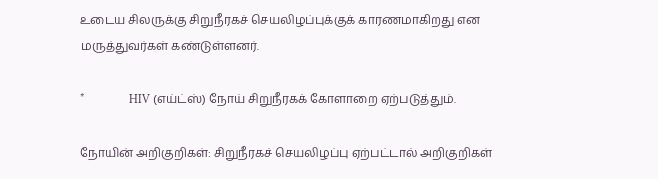உடைய சிலருக்கு சிறுநீரகச் செயலிழப்புக்குக் காரணமாகிறது என மருத்துவர்கள் கண்டுள்ளனர்.

*               HIV (எய்ட்ஸ்) நோய் சிறுநீரகக் கோளாறை ஏற்படுத்தும்.

நோயின் அறிகுறிகள்: சிறுநீரகச் செயலிழப்பு ஏற்பட்டால் அறிகுறிகள்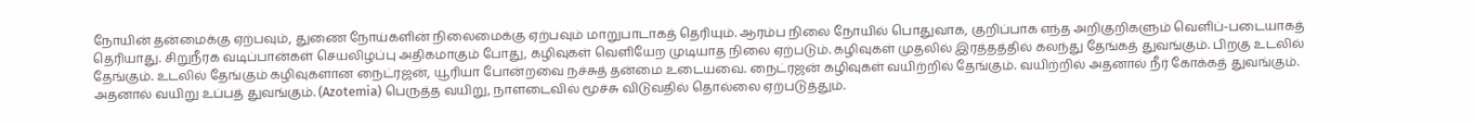நோயின் தன்மைக்கு ஏற்பவும், துணை நோய்களின் நிலைமைக்கு ஏற்பவும் மாறுபாடாகத் தெரியும். ஆரம்ப நிலை நோயில் பொதுவாக, குறிப்பாக எந்த அறிகுறிகளும் வெளிப்-படையாகத் தெரியாது. சிறுநீரக வடிப்பான்கள் செயலிழப்பு அதிகமாகும் போது, கழிவுகள் வெளியேற முடியாத நிலை ஏற்படும். கழிவுகள் முதலில் இரத்தத்தில் கலந்து தேங்கத் துவங்கும். பிறகு உடலில் தேங்கும். உடலில் தேங்கும் கழிவுகளான நைட்ரஜன், யூரியா போன்றவை நச்சுத் தன்மை உடையவை. நைட்ரஜன் கழிவுகள் வயிற்றில் தேங்கும். வயிற்றில் அதனால் நீர் கோக்கத் துவங்கும். அதனால் வயிறு உப்பத் துவங்கும். (Azotemia) பெருத்த வயிறு, நாளடைவில் மூச்சு விடுவதில் தொல்லை ஏற்படுத்தும்.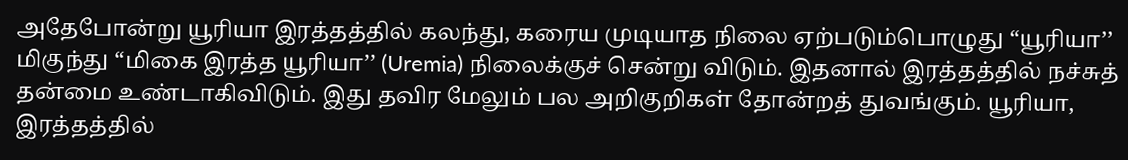அதேபோன்று யூரியா இரத்தத்தில் கலந்து, கரைய முடியாத நிலை ஏற்படும்பொழுது “யூரியா’’ மிகுந்து “மிகை இரத்த யூரியா’’ (Uremia) நிலைக்குச் சென்று விடும். இதனால் இரத்தத்தில் நச்சுத் தன்மை உண்டாகிவிடும். இது தவிர மேலும் பல அறிகுறிகள் தோன்றத் துவங்கும். யூரியா, இரத்தத்தில்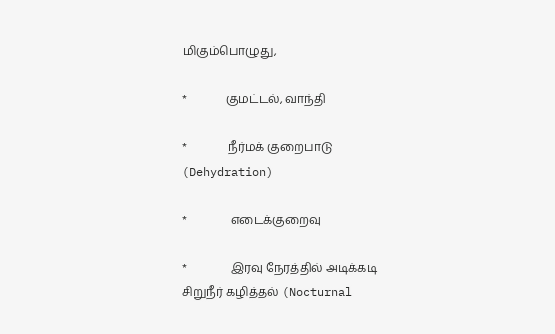மிகும்பொழுது,

*             குமட்டல், வாந்தி

*              நீர்மக் குறைபாடு (Dehydration)

*               எடைக்குறைவு

*               இரவு நேரத்தில் அடிக்கடி சிறுநீர் கழித்தல் (Nocturnal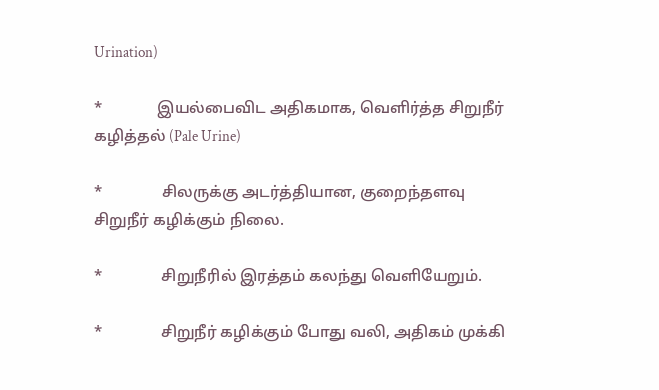Urination)

*              இயல்பைவிட அதிகமாக, வெளிர்த்த சிறுநீர் கழித்தல் (Pale Urine)

*               சிலருக்கு அடர்த்தியான, குறைந்தளவு சிறுநீர் கழிக்கும் நிலை.

*               சிறுநீரில் இரத்தம் கலந்து வெளியேறும்.

*               சிறுநீர் கழிக்கும் போது வலி, அதிகம் முக்கி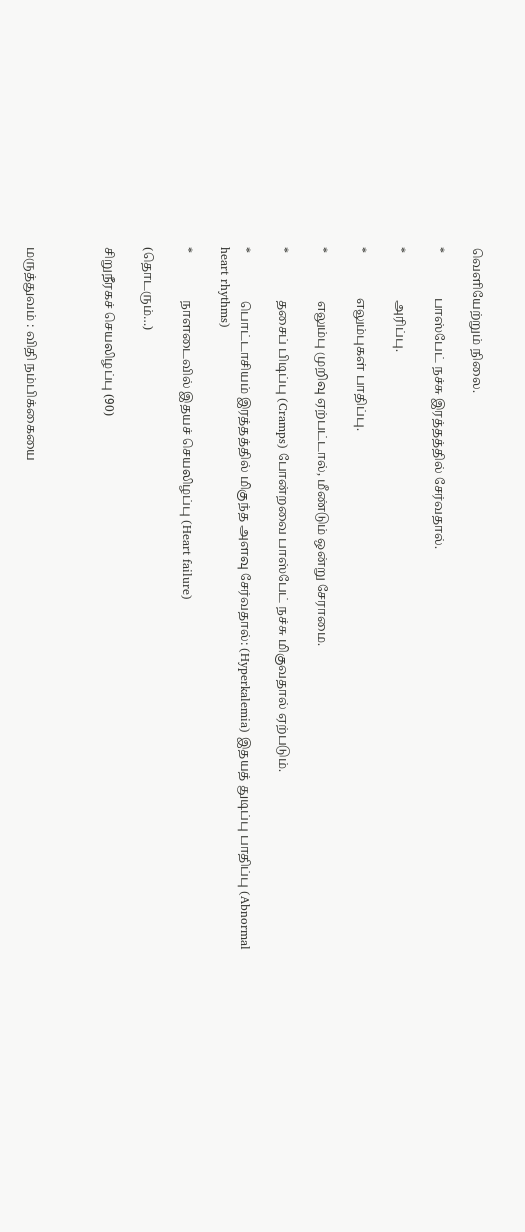வெளியேற்றும் நிலை.

*              பாஸ்பேட் நச்சு இரத்தத்தில் சேர்வதால்.

*               அரிப்பு.

*              எலும்புகள் பாதிப்பு.

*               எலும்பு முறிவு ஏற்பட்டால், மீண்டும் ஒன்று சேராமை.

*               தசைப் பிடிப்பு (Cramps) போன்றவை பாஸ்பேட் நச்சு மிகுவதால் ஏற்படும்.

*               பொட்டாசியம் இரத்தத்தில் மிகுந்த அளவு சேர்வதால்: (Hyperkalemia) இதயத் துடிப்பு பாதிப்பு (Abnormal heart rhythms)

*               நாளடைவில் இதயச் செயலிழப்பு (Heart failure)

(தொடரும்…)

சிறுநீரகச் செயலிழப்பு (90)



மருத்துவம் : விதி நம்பிக்கையை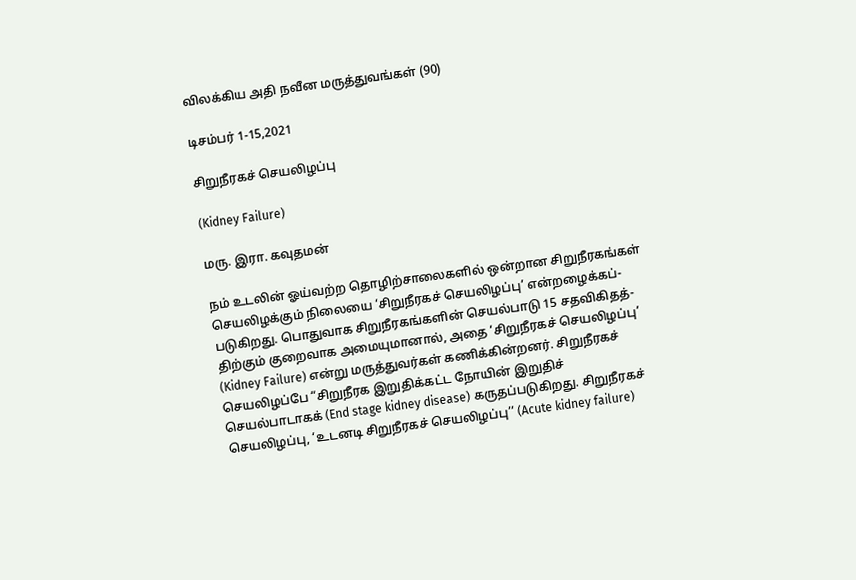விலக்கிய அதி நவீன மருத்துவங்கள் (90)

டிசம்பர் 1-15,2021

சிறுநீரகச் செயலிழப்பு

(Kidney Failure)

மரு. இரா. கவுதமன்

நம் உடலின் ஓய்வற்ற தொழிற்சாலைகளில் ஒன்றான சிறுநீரகங்கள் செயலிழக்கும் நிலையை ‘சிறுநீரகச் செயலிழப்பு’ என்றழைக்கப்-படுகிறது. பொதுவாக சிறுநீரகங்களின் செயல்பாடு 15 சதவிகிதத்-திற்கும் குறைவாக அமையுமானால், அதை ‘சிறுநீரகச் செயலிழப்பு’ (Kidney Failure) என்று மருத்துவர்கள் கணிக்கின்றனர். சிறுநீரகச் செயலிழப்பே “சிறுநீரக இறுதிக்கட்ட நோயின் இறுதிச் செயல்பாடாகக் (End stage kidney disease) கருதப்படுகிறது. சிறுநீரகச் செயலிழப்பு, ‘உடனடி சிறுநீரகச் செயலிழப்பு’’ (Acute kidney failure)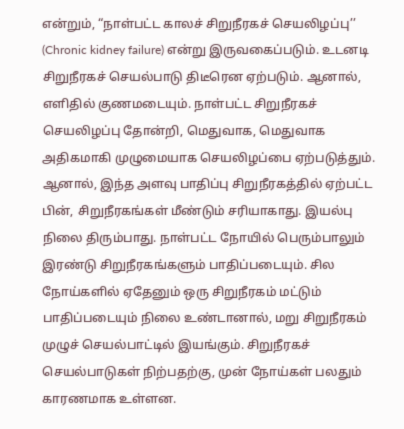என்றும், “நாள்பட்ட காலச் சிறுநீரகச் செயலிழப்பு’’ (Chronic kidney failure) என்று இருவகைப்படும். உடனடி சிறுநீரகச் செயல்பாடு திடீரென ஏற்படும். ஆனால், எளிதில் குணமடையும். நாள்பட்ட சிறுநீரகச் செயலிழப்பு தோன்றி, மெதுவாக, மெதுவாக அதிகமாகி முழுமையாக செயலிழப்பை ஏற்படுத்தும். ஆனால், இந்த அளவு பாதிப்பு சிறுநீரகத்தில் ஏற்பட்ட பின், சிறுநீரகங்கள் மீண்டும் சரியாகாது. இயல்பு நிலை திரும்பாது. நாள்பட்ட நோயில் பெரும்பாலும் இரண்டு சிறுநீரகங்களும் பாதிப்படையும். சில நோய்களில் ஏதேனும் ஒரு சிறுநீரகம் மட்டும் பாதிப்படையும் நிலை உண்டானால், மறு சிறுநீரகம் முழுச் செயல்பாட்டில் இயங்கும். சிறுநீரகச் செயல்பாடுகள் நிற்பதற்கு, முன் நோய்கள் பலதும் காரணமாக உள்ளன.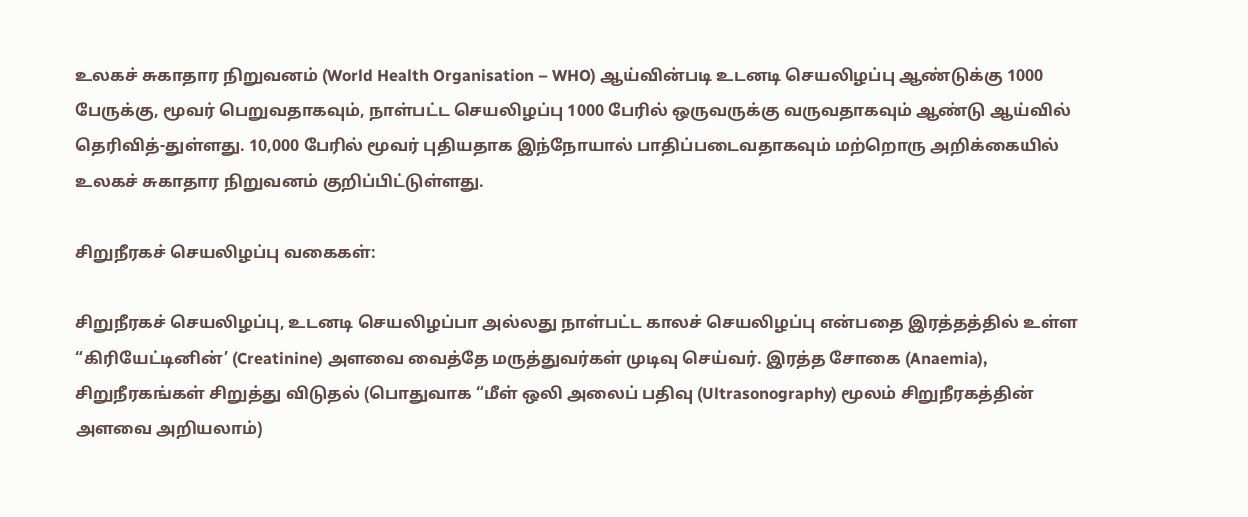உலகச் சுகாதார நிறுவனம் (World Health Organisation – WHO) ஆய்வின்படி உடனடி செயலிழப்பு ஆண்டுக்கு 1000 பேருக்கு, மூவர் பெறுவதாகவும், நாள்பட்ட செயலிழப்பு 1000 பேரில் ஒருவருக்கு வருவதாகவும் ஆண்டு ஆய்வில் தெரிவித்-துள்ளது. 10,000 பேரில் மூவர் புதியதாக இந்நோயால் பாதிப்படைவதாகவும் மற்றொரு அறிக்கையில் உலகச் சுகாதார நிறுவனம் குறிப்பிட்டுள்ளது.

சிறுநீரகச் செயலிழப்பு வகைகள்:

சிறுநீரகச் செயலிழப்பு, உடனடி செயலிழப்பா அல்லது நாள்பட்ட காலச் செயலிழப்பு என்பதை இரத்தத்தில் உள்ள “கிரியேட்டினின்’ (Creatinine) அளவை வைத்தே மருத்துவர்கள் முடிவு செய்வர். இரத்த சோகை (Anaemia), சிறுநீரகங்கள் சிறுத்து விடுதல் (பொதுவாக “மீள் ஒலி அலைப் பதிவு (Ultrasonography) மூலம் சிறுநீரகத்தின் அளவை அறியலாம்)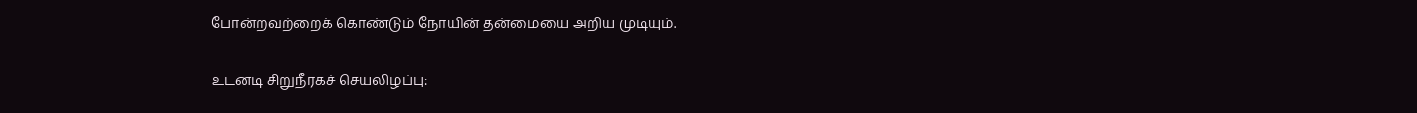போன்றவற்றைக் கொண்டும் நோயின் தன்மையை அறிய முடியும்.

உடனடி சிறுநீரகச் செயலிழப்பு: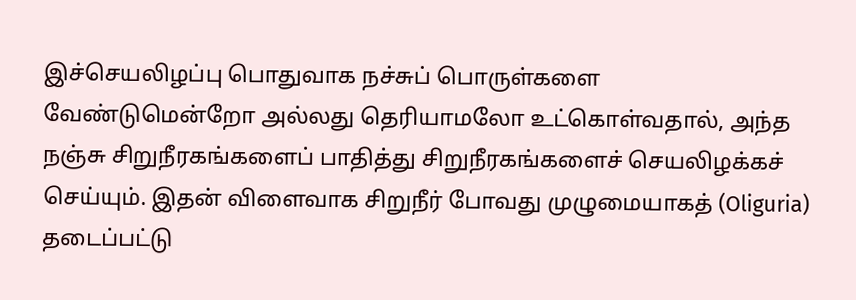இச்செயலிழப்பு பொதுவாக நச்சுப் பொருள்களை வேண்டுமென்றோ அல்லது தெரியாமலோ உட்கொள்வதால், அந்த நஞ்சு சிறுநீரகங்களைப் பாதித்து சிறுநீரகங்களைச் செயலிழக்கச் செய்யும். இதன் விளைவாக சிறுநீர் போவது முழுமையாகத் (Oliguria) தடைப்பட்டு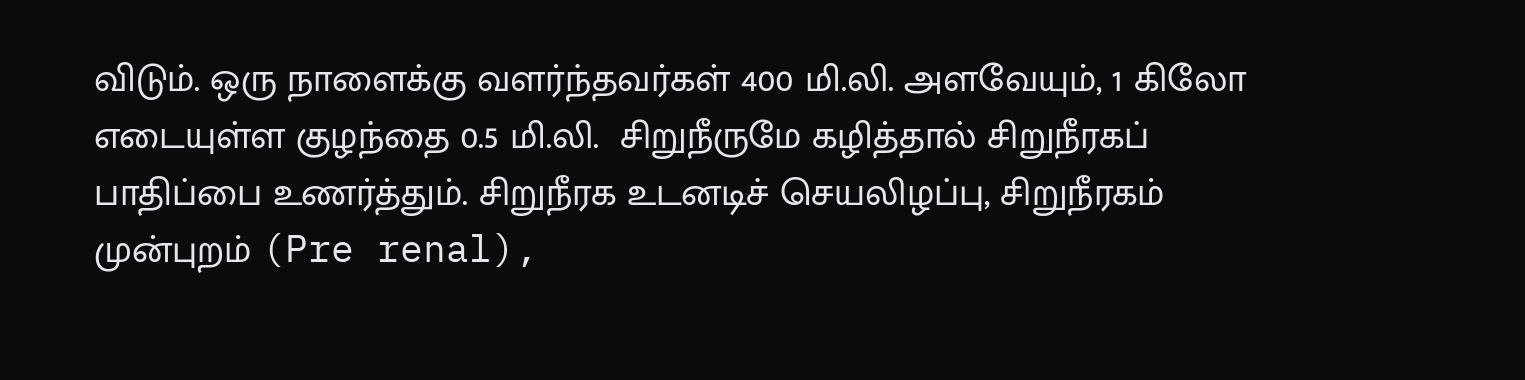விடும். ஒரு நாளைக்கு வளர்ந்தவர்கள் 400 மி.லி. அளவேயும், 1 கிலோ எடையுள்ள குழந்தை 0.5 மி.லி.  சிறுநீருமே கழித்தால் சிறுநீரகப் பாதிப்பை உணர்த்தும். சிறுநீரக உடனடிச் செயலிழப்பு, சிறுநீரகம் முன்புறம் (Pre renal),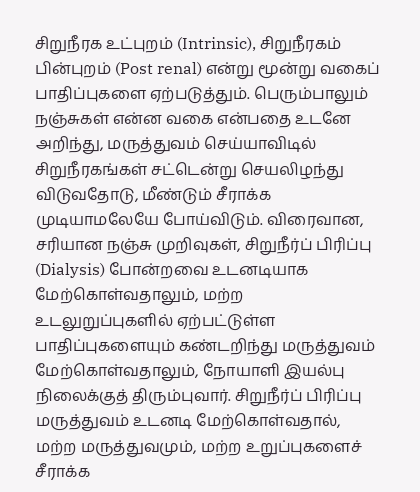சிறுநீரக உட்புறம் (Intrinsic), சிறுநீரகம் பின்புறம் (Post renal) என்று மூன்று வகைப் பாதிப்புகளை ஏற்படுத்தும். பெரும்பாலும் நஞ்சுகள் என்ன வகை என்பதை உடனே அறிந்து, மருத்துவம் செய்யாவிடில் சிறுநீரகங்கள் சட்டென்று செயலிழந்து விடுவதோடு, மீண்டும் சீராக்க முடியாமலேயே போய்விடும். விரைவான, சரியான நஞ்சு முறிவுகள், சிறுநீர்ப் பிரிப்பு (Dialysis) போன்றவை உடனடியாக மேற்கொள்வதாலும், மற்ற உடலுறுப்புகளில் ஏற்பட்டுள்ள பாதிப்புகளையும் கண்டறிந்து மருத்துவம் மேற்கொள்வதாலும், நோயாளி இயல்பு நிலைக்குத் திரும்புவார். சிறுநீர்ப் பிரிப்பு மருத்துவம் உடனடி மேற்கொள்வதால், மற்ற மருத்துவமும், மற்ற உறுப்புகளைச் சீராக்க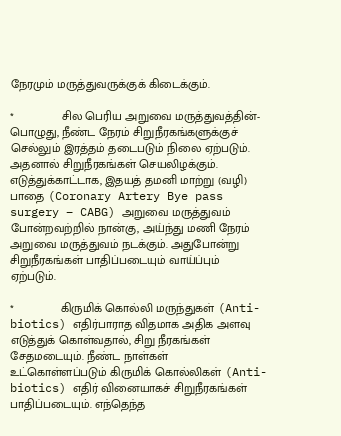நேரமும் மருத்துவருக்குக் கிடைக்கும்.

*              சில பெரிய அறுவை மருத்துவத்தின்-பொழுது, நீண்ட நேரம் சிறுநீரகங்களுக்குச் செல்லும் இரத்தம் தடைபடும் நிலை ஏற்படும். அதனால் சிறுநீரகங்கள் செயலிழக்கும். எடுத்துக்காட்டாக, இதயத் தமனி மாற்று (வழி) பாதை (Coronary Artery Bye pass surgery – CABG) அறுவை மருத்துவம் போன்றவற்றில் நான்கு, அய்ந்து மணி நேரம் அறுவை மருத்துவம் நடக்கும். அதுபோன்று சிறுநீரகங்கள் பாதிப்படையும் வாய்ப்பும் ஏற்படும்.

*              கிருமிக் கொல்லி மருந்துகள் (Anti-biotics) எதிர்பாராத விதமாக அதிக அளவு எடுத்துக் கொள்வதால், சிறு நீரகங்கள் சேதமடையும். நீண்ட நாள்கள் உட்கொள்ளப்படும் கிருமிக் கொல்லிகள் (Anti-biotics) எதிர் வினையாகச் சிறுநீரகங்கள் பாதிப்படையும். எந்தெந்த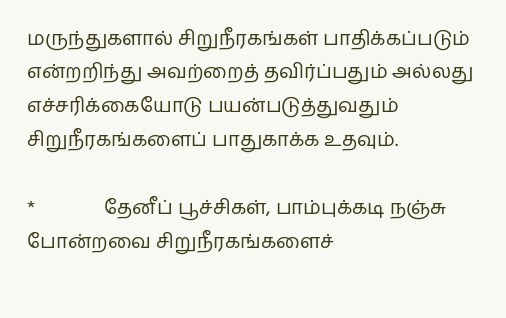மருந்துகளால் சிறுநீரகங்கள் பாதிக்கப்படும் என்றறிந்து அவற்றைத் தவிர்ப்பதும் அல்லது எச்சரிக்கையோடு பயன்படுத்துவதும் சிறுநீரகங்களைப் பாதுகாக்க உதவும்.

*              தேனீப் பூச்சிகள், பாம்புக்கடி நஞ்சு போன்றவை சிறுநீரகங்களைச்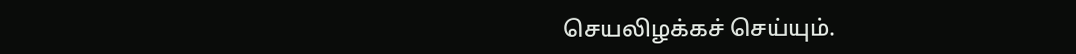செயலிழக்கச் செய்யும்.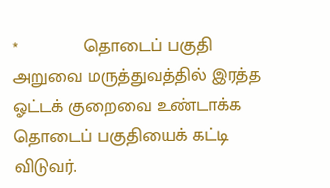*             தொடைப் பகுதி அறுவை மருத்துவத்தில் இரத்த ஓட்டக் குறைவை உண்டாக்க தொடைப் பகுதியைக் கட்டி விடுவர்.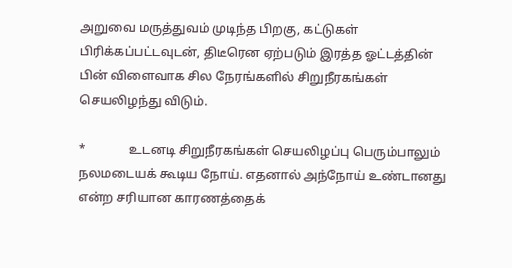அறுவை மருத்துவம் முடிந்த பிறகு, கட்டுகள் பிரிக்கப்பட்டவுடன், திடீரென ஏற்படும் இரத்த ஓட்டத்தின் பின் விளைவாக சில நேரங்களில் சிறுநீரகங்கள் செயலிழந்து விடும்.

*              உடனடி சிறுநீரகங்கள் செயலிழப்பு பெரும்பாலும் நலமடையக் கூடிய நோய். எதனால் அந்நோய் உண்டானது என்ற சரியான காரணத்தைக்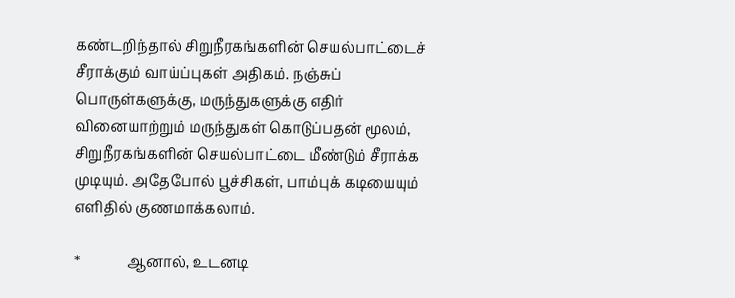கண்டறிந்தால் சிறுநீரகங்களின் செயல்பாட்டைச் சீராக்கும் வாய்ப்புகள் அதிகம். நஞ்சுப் பொருள்களுக்கு, மருந்துகளுக்கு எதிர் வினையாற்றும் மருந்துகள் கொடுப்பதன் மூலம், சிறுநீரகங்களின் செயல்பாட்டை மீண்டும் சீராக்க முடியும். அதேபோல் பூச்சிகள், பாம்புக் கடியையும் எளிதில் குணமாக்கலாம்.

*             ஆனால், உடனடி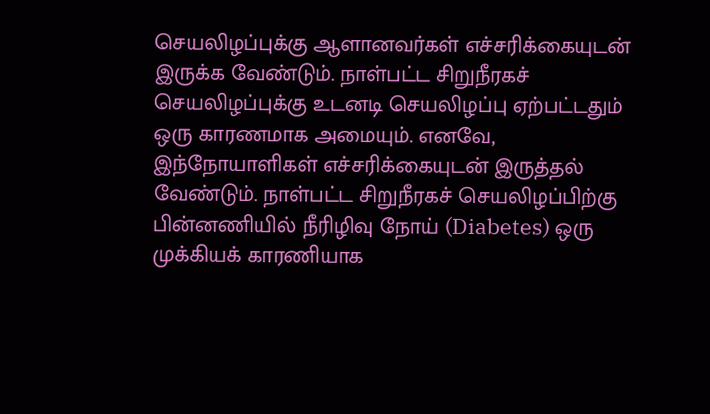செயலிழப்புக்கு ஆளானவர்கள் எச்சரிக்கையுடன் இருக்க வேண்டும். நாள்பட்ட சிறுநீரகச் செயலிழப்புக்கு உடனடி செயலிழப்பு ஏற்பட்டதும் ஒரு காரணமாக அமையும். எனவே, இந்நோயாளிகள் எச்சரிக்கையுடன் இருத்தல் வேண்டும். நாள்பட்ட சிறுநீரகச் செயலிழப்பிற்கு பின்னணியில் நீரிழிவு நோய் (Diabetes) ஒரு முக்கியக் காரணியாக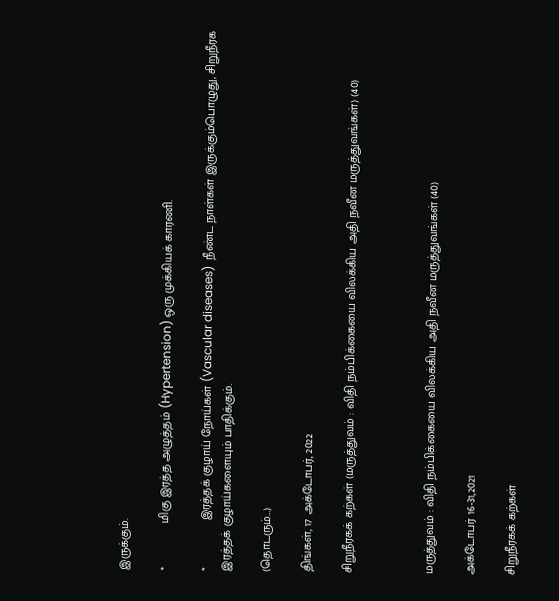இருக்கும்.

*             மிகு இரத்த அழுத்தம் (Hypertension) ஒரு முக்கியக் காரணி.

*              இரத்தக் குழாய் நோய்கள் (Vascular diseases)  நீண்ட நாள்கள் இருக்கும்பொழுது, சிறுநீரக இரத்தக் குழாய்களையும் பாதிக்கும்.

(தொடரும்…)

திங்கள், 17 அக்டோபர், 2022

சிறுநீரகக் கற்கள் (மருத்துவம் : விதி நம்பிக்கையை விலக்கிய அதி நவீன மருத்துவங்கள்) (40)



மருத்துவம் : விதி நம்பிக்கையை விலக்கிய அதி நவீன மருத்துவங்கள் (40)

அக்டோபர் 16-31,2021

சிறுநீரகக் கற்கள்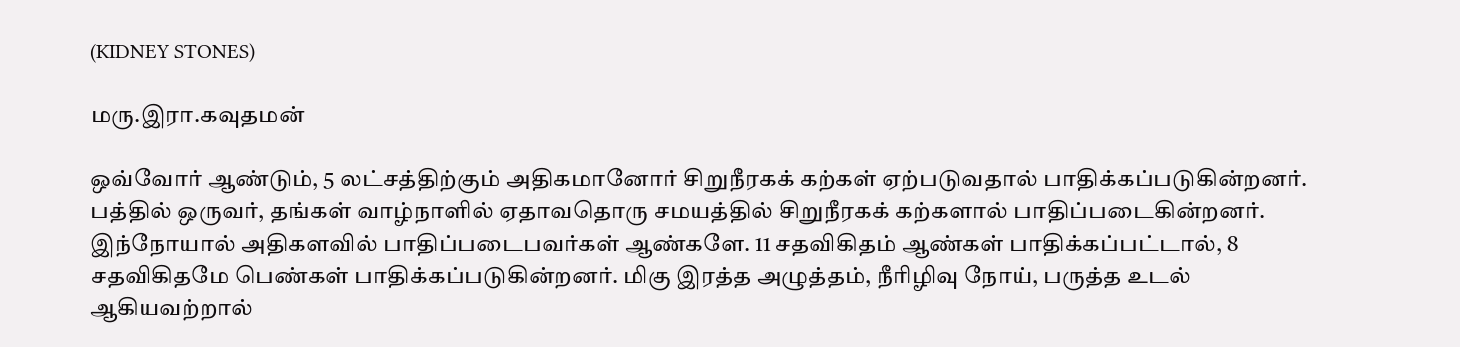(KIDNEY STONES)

மரு.இரா.கவுதமன்

ஒவ்வோர் ஆண்டும், 5 லட்சத்திற்கும் அதிகமானோர் சிறுநீரகக் கற்கள் ஏற்படுவதால் பாதிக்கப்படுகின்றனர். பத்தில் ஒருவர், தங்கள் வாழ்நாளில் ஏதாவதொரு சமயத்தில் சிறுநீரகக் கற்களால் பாதிப்படைகின்றனர். இந்நோயால் அதிகளவில் பாதிப்படைபவர்கள் ஆண்களே. 11 சதவிகிதம் ஆண்கள் பாதிக்கப்பட்டால், 8 சதவிகிதமே பெண்கள் பாதிக்கப்படுகின்றனர். மிகு இரத்த அழுத்தம், நீரிழிவு நோய், பருத்த உடல் ஆகியவற்றால்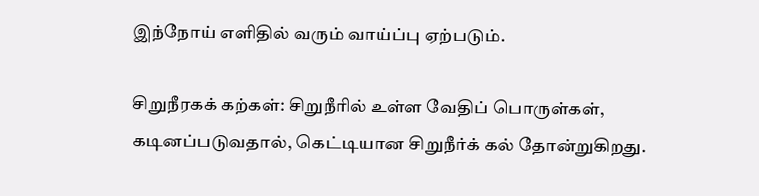இந்நோய் எளிதில் வரும் வாய்ப்பு ஏற்படும்.

சிறுநீரகக் கற்கள்: சிறுநீரில் உள்ள வேதிப் பொருள்கள், கடினப்படுவதால், கெட்டியான சிறுநீர்க் கல் தோன்றுகிறது.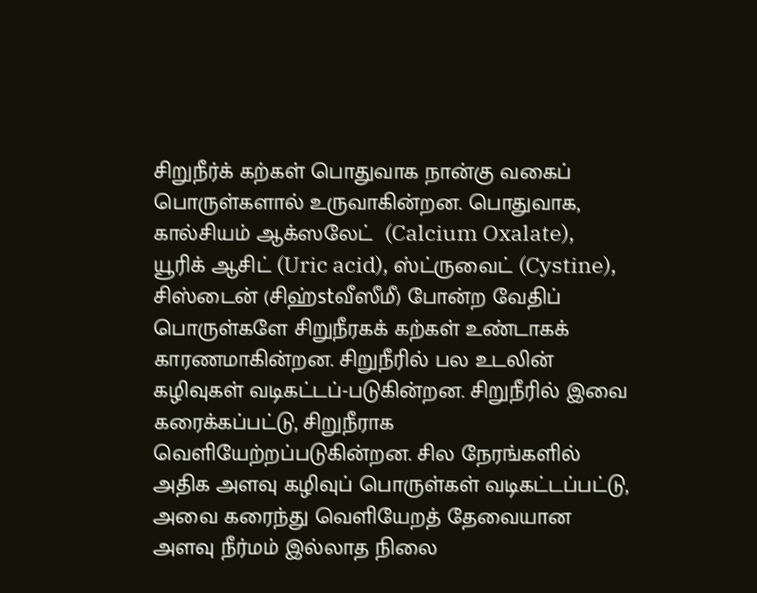சிறுநீர்க் கற்கள் பொதுவாக நான்கு வகைப் பொருள்களால் உருவாகின்றன. பொதுவாக, கால்சியம் ஆக்ஸலேட்  (Calcium Oxalate), யூரிக் ஆசிட் (Uric acid), ஸ்ட்ருவைட் (Cystine), சிஸ்டைன் (சிஹ்stவீஸீமீ) போன்ற வேதிப் பொருள்களே சிறுநீரகக் கற்கள் உண்டாகக் காரணமாகின்றன. சிறுநீரில் பல உடலின் கழிவுகள் வடிகட்டப்-படுகின்றன. சிறுநீரில் இவை கரைக்கப்பட்டு, சிறுநீராக வெளியேற்றப்படுகின்றன. சில நேரங்களில் அதிக அளவு கழிவுப் பொருள்கள் வடிகட்டப்பட்டு, அவை கரைந்து வெளியேறத் தேவையான அளவு நீர்மம் இல்லாத நிலை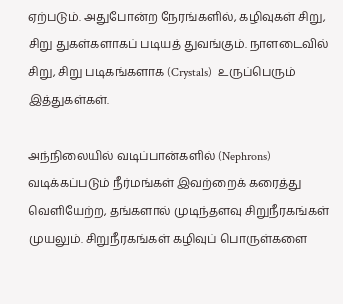ஏற்படும். அதுபோன்ற நேரங்களில், கழிவுகள் சிறு, சிறு துகள்களாகப் படியத் துவங்கும். நாளடைவில் சிறு, சிறு படிகங்களாக (Crystals)  உருப்பெரும் இத்துகள்கள்.

அந்நிலையில் வடிப்பான்களில் (Nephrons) வடிக்கப்படும் நீர்மங்கள் இவற்றைக் கரைத்து வெளியேற்ற, தங்களால் முடிந்தளவு சிறுநீரகங்கள் முயலும். சிறுநீரகங்கள் கழிவுப் பொருள்களை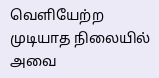வெளியேற்ற முடியாத நிலையில் அவை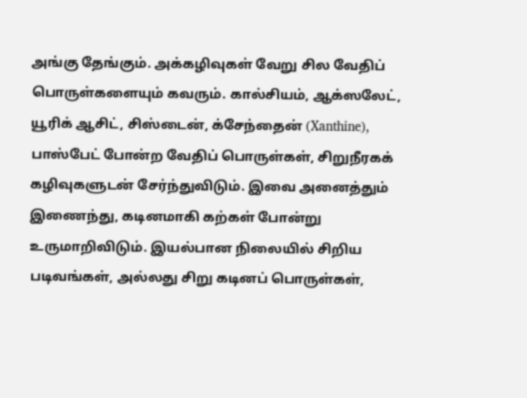அங்கு தேங்கும். அக்கழிவுகள் வேறு சில வேதிப் பொருள்களையும் கவரும். கால்சியம், ஆக்ஸலேட், யூரிக் ஆசிட், சிஸ்டைன், க்சேந்தைன் (Xanthine), பாஸ்பேட் போன்ற வேதிப் பொருள்கள், சிறுநீரகக் கழிவுகளுடன் சேர்ந்துவிடும். இவை அனைத்தும் இணைந்து, கடினமாகி கற்கள் போன்று உருமாறிவிடும். இயல்பான நிலையில் சிறிய படிவங்கள், அல்லது சிறு கடினப் பொருள்கள்,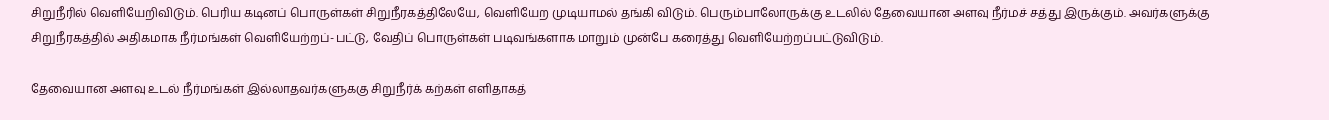சிறுநீரில் வெளியேறிவிடும். பெரிய கடினப் பொருள்கள் சிறுநீரகத்திலேயே, வெளியேற முடியாமல் தங்கி விடும். பெரும்பாலோருக்கு உடலில் தேவையான அளவு நீர்மச் சத்து இருக்கும். அவர்களுக்கு சிறுநீரகத்தில் அதிகமாக நீர்மங்கள் வெளியேற்றப்-பட்டு, வேதிப் பொருள்கள் படிவங்களாக மாறும் முன்பே கரைத்து வெளியேற்றப்பட்டுவிடும்.

தேவையான அளவு உடல் நீர்மங்கள் இல்லாதவர்களுககு சிறுநீர்க் கற்கள் எளிதாகத்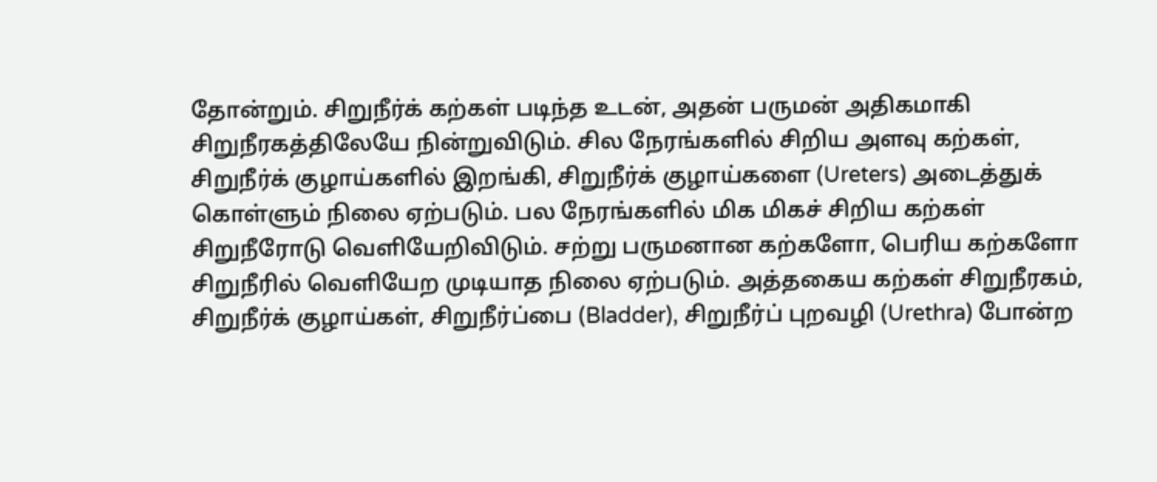தோன்றும். சிறுநீர்க் கற்கள் படிந்த உடன், அதன் பருமன் அதிகமாகி சிறுநீரகத்திலேயே நின்றுவிடும். சில நேரங்களில் சிறிய அளவு கற்கள், சிறுநீர்க் குழாய்களில் இறங்கி, சிறுநீர்க் குழாய்களை (Ureters) அடைத்துக் கொள்ளும் நிலை ஏற்படும். பல நேரங்களில் மிக மிகச் சிறிய கற்கள் சிறுநீரோடு வெளியேறிவிடும். சற்று பருமனான கற்களோ, பெரிய கற்களோ சிறுநீரில் வெளியேற முடியாத நிலை ஏற்படும். அத்தகைய கற்கள் சிறுநீரகம், சிறுநீர்க் குழாய்கள், சிறுநீர்ப்பை (Bladder), சிறுநீர்ப் புறவழி (Urethra) போன்ற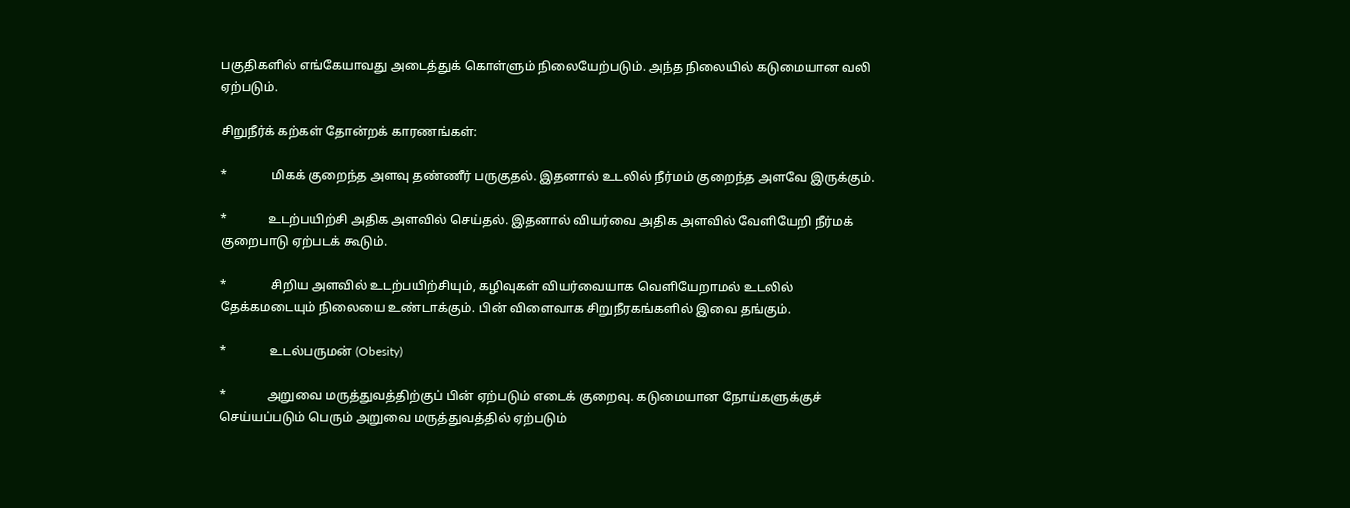பகுதிகளில் எங்கேயாவது அடைத்துக் கொள்ளும் நிலையேற்படும். அந்த நிலையில் கடுமையான வலி ஏற்படும்.

சிறுநீர்க் கற்கள் தோன்றக் காரணங்கள்:

*              மிகக் குறைந்த அளவு தண்ணீர் பருகுதல். இதனால் உடலில் நீர்மம் குறைந்த அளவே இருக்கும்.

*             உடற்பயிற்சி அதிக அளவில் செய்தல். இதனால் வியர்வை அதிக அளவில் வேளியேறி நீர்மக் குறைபாடு ஏற்படக் கூடும்.

*              சிறிய அளவில் உடற்பயிற்சியும், கழிவுகள் வியர்வையாக வெளியேறாமல் உடலில் தேக்கமடையும் நிலையை உண்டாக்கும். பின் விளைவாக சிறுநீரகங்களில் இவை தங்கும்.

*              உடல்பருமன் (Obesity)

*             அறுவை மருத்துவத்திற்குப் பின் ஏற்படும் எடைக் குறைவு. கடுமையான நோய்களுக்குச் செய்யப்படும் பெரும் அறுவை மருத்துவத்தில் ஏற்படும்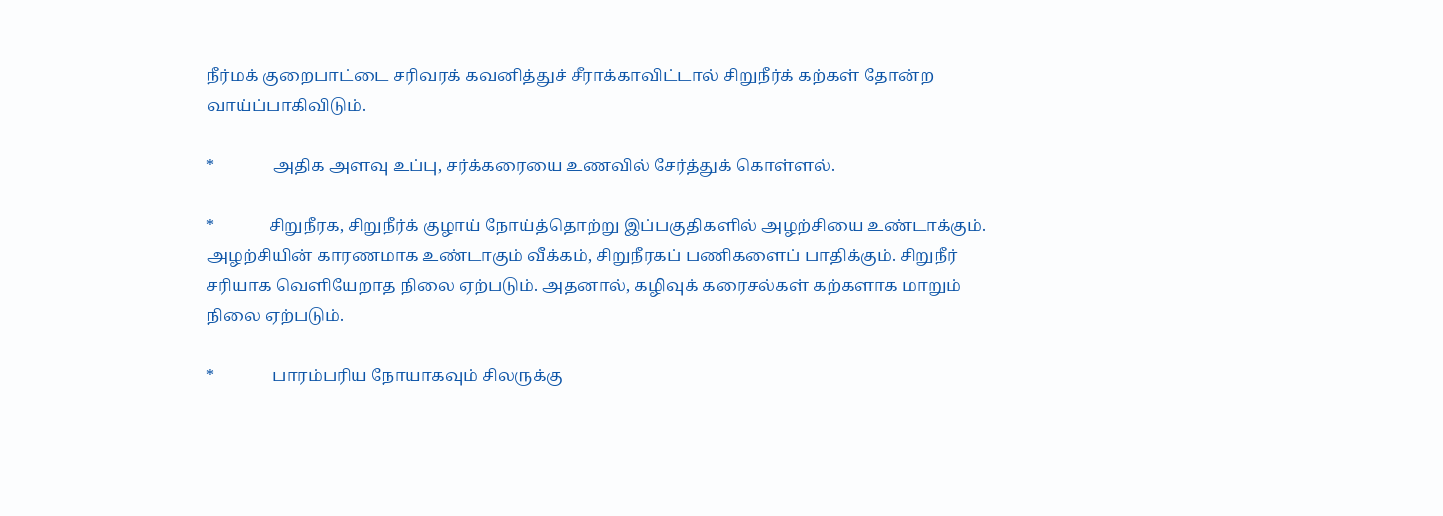நீர்மக் குறைபாட்டை சரிவரக் கவனித்துச் சீராக்காவிட்டால் சிறுநீர்க் கற்கள் தோன்ற வாய்ப்பாகிவிடும்.

*              அதிக அளவு உப்பு, சர்க்கரையை உணவில் சேர்த்துக் கொள்ளல்.

*             சிறுநீரக, சிறுநீர்க் குழாய் நோய்த்தொற்று இப்பகுதிகளில் அழற்சியை உண்டாக்கும். அழற்சியின் காரணமாக உண்டாகும் வீக்கம், சிறுநீரகப் பணிகளைப் பாதிக்கும். சிறுநீர் சரியாக வெளியேறாத நிலை ஏற்படும். அதனால், கழிவுக் கரைசல்கள் கற்களாக மாறும் நிலை ஏற்படும்.

*              பாரம்பரிய நோயாகவும் சிலருக்கு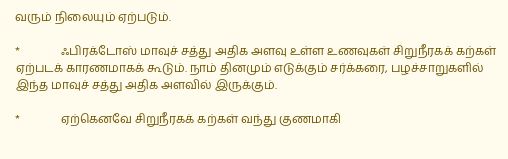வரும் நிலையும் ஏற்படும்.

*              ஃபிரக்டோஸ் மாவுச் சத்து அதிக அளவு உள்ள உணவுகள் சிறுநீரகக் கற்கள் ஏற்படக் காரணமாகக் கூடும். நாம் தினமும் எடுக்கும் சர்க்கரை, பழச்சாறுகளில் இந்த மாவுச் சத்து அதிக அளவில் இருக்கும்.

*              ஏற்கெனவே சிறுநீரகக் கற்கள் வந்து குணமாகி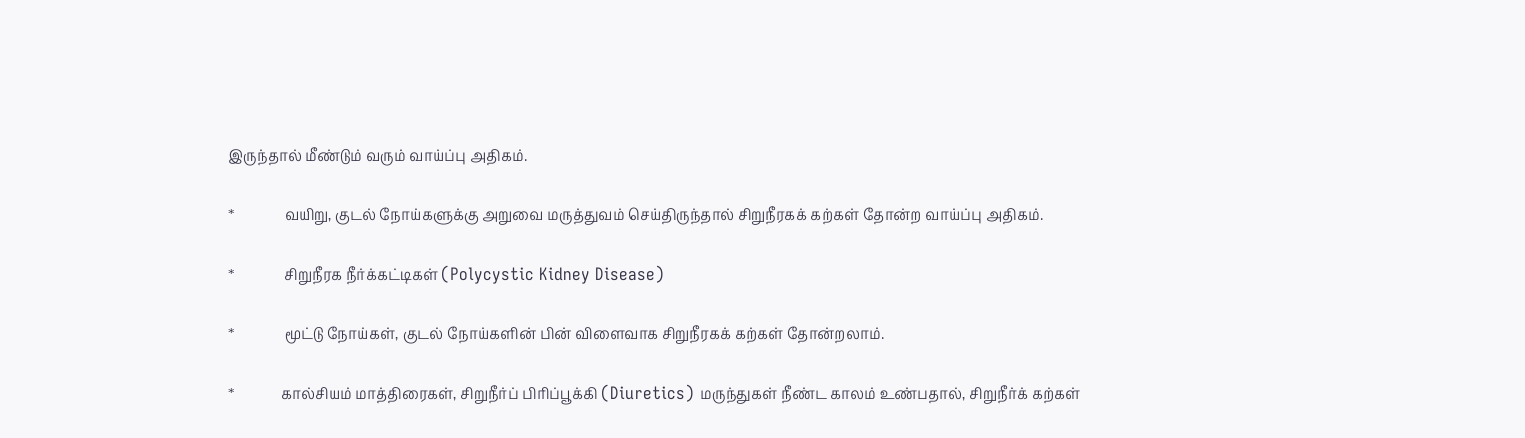இருந்தால் மீண்டும் வரும் வாய்ப்பு அதிகம்.

*              வயிறு, குடல் நோய்களுக்கு அறுவை மருத்துவம் செய்திருந்தால் சிறுநீரகக் கற்கள் தோன்ற வாய்ப்பு அதிகம்.

*              சிறுநீரக நீர்க்கட்டிகள் (Polycystic Kidney Disease)

*              மூட்டு நோய்கள், குடல் நோய்களின் பின் விளைவாக சிறுநீரகக் கற்கள் தோன்றலாம்.

*             கால்சியம் மாத்திரைகள், சிறுநீர்ப் பிரிப்பூக்கி (Diuretics) மருந்துகள் நீண்ட காலம் உண்பதால், சிறுநீர்க் கற்கள்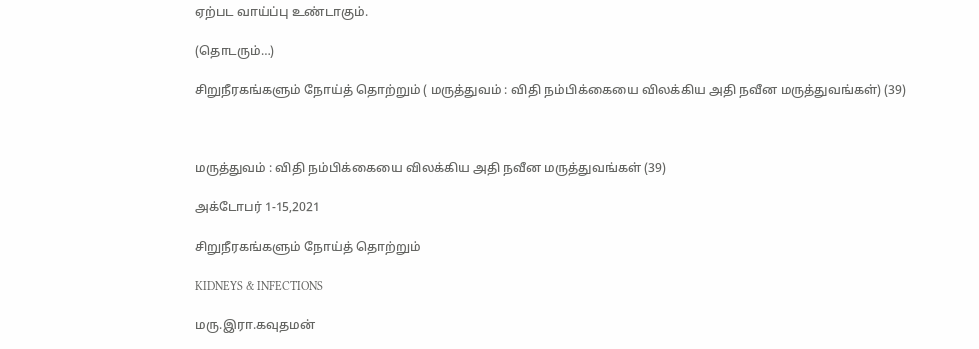ஏற்பட வாய்ப்பு உண்டாகும்.

(தொடரும்…)

சிறுநீரகங்களும் நோய்த் தொற்றும் ( மருத்துவம் : விதி நம்பிக்கையை விலக்கிய அதி நவீன மருத்துவங்கள்) (39)



மருத்துவம் : விதி நம்பிக்கையை விலக்கிய அதி நவீன மருத்துவங்கள் (39)

அக்டோபர் 1-15,2021

சிறுநீரகங்களும் நோய்த் தொற்றும்

KIDNEYS & INFECTIONS

மரு.இரா.கவுதமன்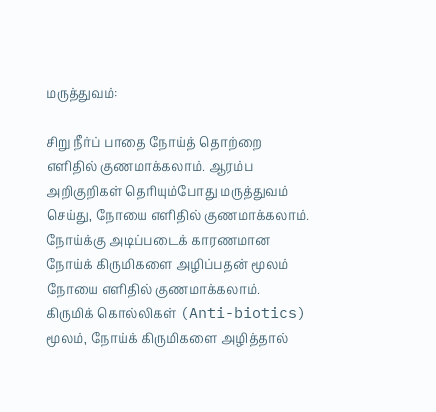மருத்துவம்:

சிறு நீர்ப் பாதை நோய்த் தொற்றை எளிதில் குணமாக்கலாம். ஆரம்ப அறிகுறிகள் தெரியும்போது மருத்துவம் செய்து, நோயை எளிதில் குணமாக்கலாம். நோய்க்கு அடிப்படைக் காரணமான நோய்க் கிருமிகளை அழிப்பதன் மூலம் நோயை எளிதில் குணமாக்கலாம். கிருமிக் கொல்லிகள் (Anti-biotics) மூலம், நோய்க் கிருமிகளை அழித்தால்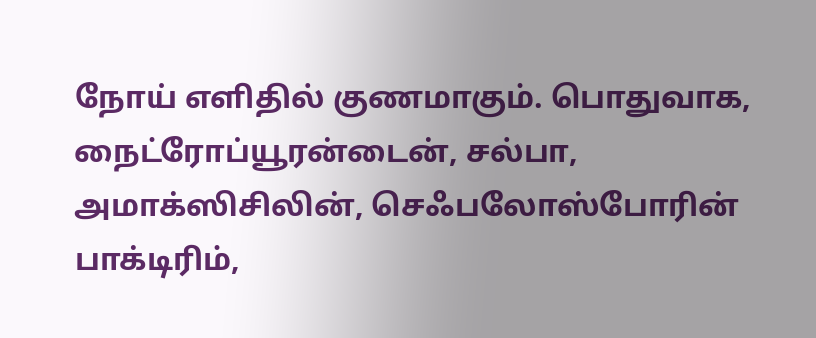நோய் எளிதில் குணமாகும். பொதுவாக, நைட்ரோப்யூரன்டைன், சல்பா, அமாக்ஸிசிலின், செஃபலோஸ்போரின் பாக்டிரிம்,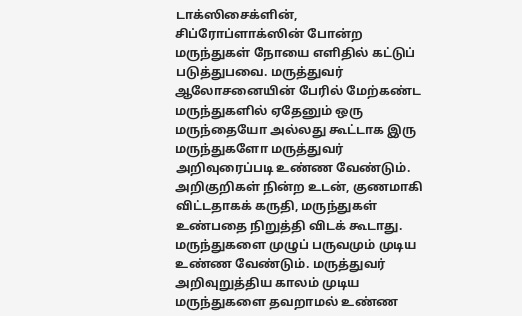டாக்ஸிசைக்ளின், சிப்ரோப்ளாக்ஸின் போன்ற மருந்துகள் நோயை எளிதில் கட்டுப் படுத்துபவை. மருத்துவர் ஆலோசனையின் பேரில் மேற்கண்ட மருந்துகளில் ஏதேனும் ஒரு மருந்தையோ அல்லது கூட்டாக இரு மருந்துகளோ மருத்துவர் அறிவுரைப்படி உண்ண வேண்டும். அறிகுறிகள் நின்ற உடன், குணமாகி விட்டதாகக் கருதி, மருந்துகள் உண்பதை நிறுத்தி விடக் கூடாது. மருந்துகளை முழுப் பருவமும் முடிய உண்ண வேண்டும். மருத்துவர் அறிவுறுத்திய காலம் முடிய மருந்துகளை தவறாமல் உண்ண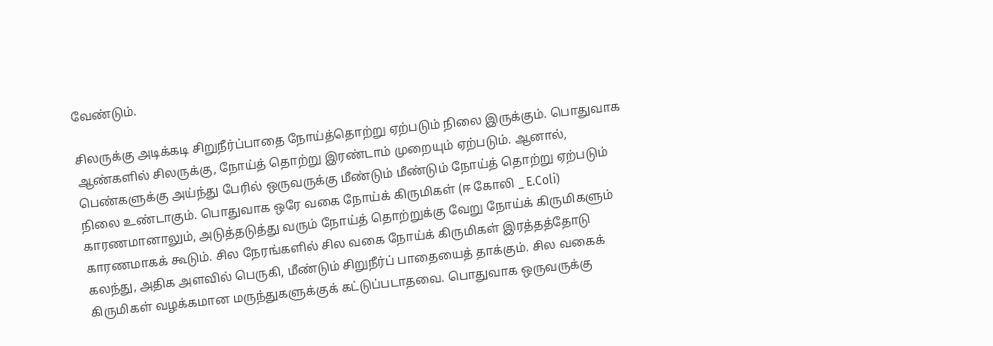வேண்டும்.

சிலருக்கு அடிக்கடி சிறுநீர்ப்பாதை நோய்த்தொற்று ஏற்படும் நிலை இருக்கும். பொதுவாக ஆண்களில் சிலருக்கு, நோய்த் தொற்று இரண்டாம் முறையும் ஏற்படும். ஆனால், பெண்களுக்கு அய்ந்து பேரில் ஒருவருக்கு மீண்டும் மீண்டும் நோய்த் தொற்று ஏற்படும் நிலை உண்டாகும். பொதுவாக ஒரே வகை நோய்க் கிருமிகள் (ஈ கோலி _ E.Coli) காரணமானாலும், அடுத்தடுத்து வரும் நோய்த் தொற்றுக்கு வேறு நோய்க் கிருமிகளும் காரணமாகக் கூடும். சில நேரங்களில் சில வகை நோய்க் கிருமிகள் இரத்தத்தோடு கலந்து, அதிக அளவில் பெருகி, மீண்டும் சிறுநீர்ப் பாதையைத் தாக்கும். சில வகைக் கிருமிகள் வழக்கமான மருந்துகளுக்குக் கட்டுப்படாதவை. பொதுவாக ஒருவருக்கு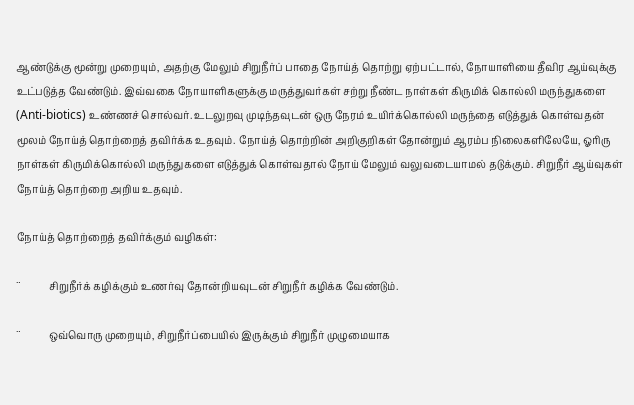ஆண்டுக்கு மூன்று முறையும், அதற்கு மேலும் சிறுநீர்ப் பாதை நோய்த் தொற்று ஏற்பட்டால், நோயாளியை தீவிர ஆய்வுக்கு உட்படுத்த வேண்டும். இவ்வகை நோயாளிகளுக்கு மருத்துவர்கள் சற்று நீண்ட நாள்கள் கிருமிக் கொல்லி மருந்துகளை (Anti-biotics) உண்ணச் சொல்வர். உடலுறவு முடிந்தவுடன் ஒரு நேரம் உயிர்க்கொல்லி மருந்தை எடுத்துக் கொள்வதன் மூலம் நோய்த் தொற்றைத் தவிர்க்க உதவும். நோய்த் தொற்றின் அறிகுறிகள் தோன்றும் ஆரம்ப நிலைகளிலேயே, ஓரிரு நாள்கள் கிருமிக்கொல்லி மருந்துகளை எடுத்துக் கொள்வதால் நோய் மேலும் வலுவடையாமல் தடுக்கும். சிறுநீர் ஆய்வுகள்  நோய்த் தொற்றை அறிய உதவும்.

நோய்த் தொற்றைத் தவிர்க்கும் வழிகள்:

¨           சிறுநீர்க் கழிக்கும் உணர்வு தோன்றியவுடன் சிறுநீர் கழிக்க வேண்டும்.

¨           ஒவ்வொரு முறையும், சிறுநீர்ப்பையில் இருக்கும் சிறுநீர் முழுமையாக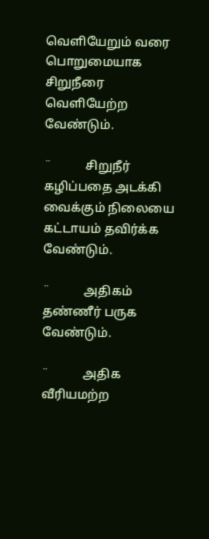வெளியேறும் வரை பொறுமையாக சிறுநீரை வெளியேற்ற வேண்டும்.

¨           சிறுநீர் கழிப்பதை அடக்கி வைக்கும் நிலையை கட்டாயம் தவிர்க்க வேண்டும்.

¨           அதிகம் தண்ணீர் பருக வேண்டும்.

¨           அதிக வீரியமற்ற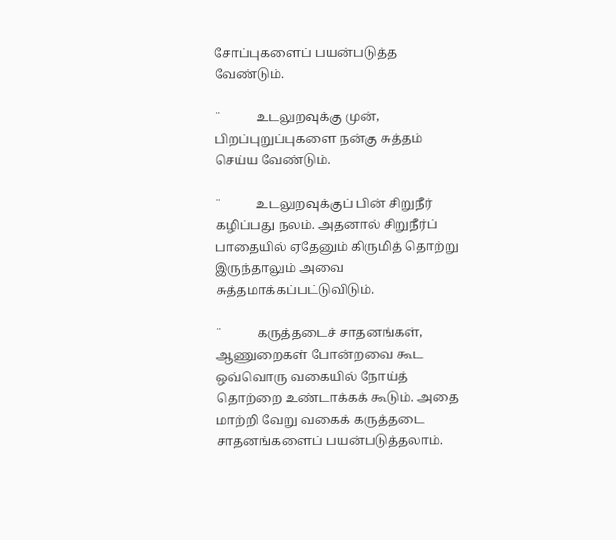சோப்புகளைப் பயன்படுத்த வேண்டும்.

¨           உடலுறவுக்கு முன், பிறப்புறுப்புகளை நன்கு சுத்தம் செய்ய வேண்டும்.

¨           உடலுறவுக்குப் பின் சிறுநீர் கழிப்பது நலம். அதனால் சிறுநீர்ப் பாதையில் ஏதேனும் கிருமித் தொற்று இருந்தாலும் அவை சுத்தமாக்கப்பட்டுவிடும்.

¨           கருத்தடைச் சாதனங்கள், ஆணுறைகள் போன்றவை கூட ஒவ்வொரு வகையில் நோய்த் தொற்றை உண்டாக்கக் கூடும். அதை மாற்றி வேறு வகைக் கருத்தடை சாதனங்களைப் பயன்படுத்தலாம்.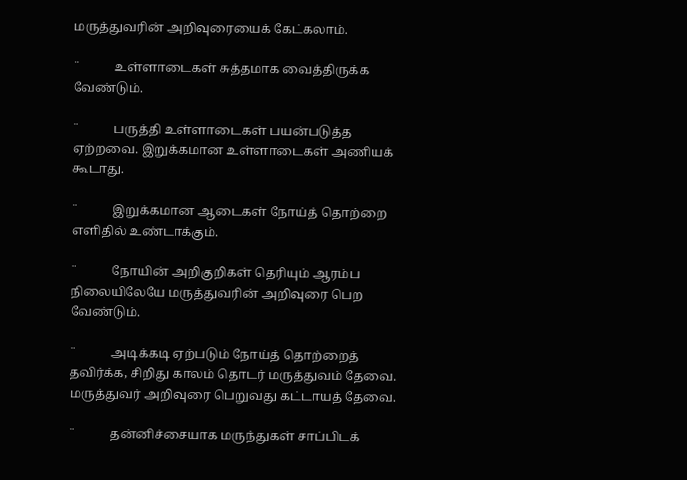மருத்துவரின் அறிவுரையைக் கேட்கலாம்.

¨           உள்ளாடைகள் சுத்தமாக வைத்திருக்க வேண்டும்.

¨           பருத்தி உள்ளாடைகள் பயன்படுத்த ஏற்றவை. இறுக்கமான உள்ளாடைகள் அணியக் கூடாது.

¨           இறுக்கமான ஆடைகள் நோய்த் தொற்றை எளிதில் உண்டாக்கும்.

¨           நோயின் அறிகுறிகள் தெரியும் ஆரம்ப நிலையிலேயே மருத்துவரின் அறிவுரை பெற வேண்டும்.

¨           அடிக்கடி ஏற்படும் நோய்த் தொற்றைத் தவிர்க்க, சிறிது காலம் தொடர் மருத்துவம் தேவை. மருத்துவர் அறிவுரை பெறுவது கட்டாயத் தேவை.

¨           தன்னிச்சையாக மருந்துகள் சாப்பிடக்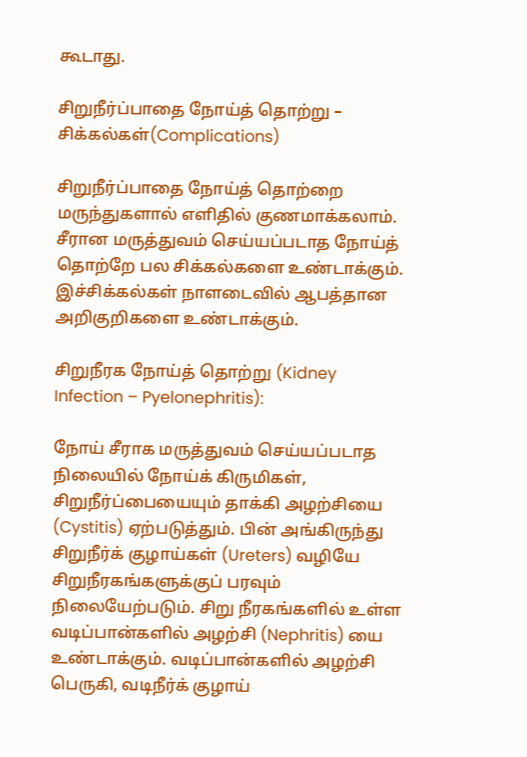கூடாது.

சிறுநீர்ப்பாதை நோய்த் தொற்று – சிக்கல்கள்(Complications)

சிறுநீர்ப்பாதை நோய்த் தொற்றை மருந்துகளால் எளிதில் குணமாக்கலாம். சீரான மருத்துவம் செய்யப்படாத நோய்த் தொற்றே பல சிக்கல்களை உண்டாக்கும். இச்சிக்கல்கள் நாளடைவில் ஆபத்தான அறிகுறிகளை உண்டாக்கும்.

சிறுநீரக நோய்த் தொற்று (Kidney Infection – Pyelonephritis):

நோய் சீராக மருத்துவம் செய்யப்படாத நிலையில் நோய்க் கிருமிகள், சிறுநீர்ப்பையையும் தாக்கி அழற்சியை (Cystitis) ஏற்படுத்தும். பின் அங்கிருந்து சிறுநீர்க் குழாய்கள் (Ureters) வழியே சிறுநீரகங்களுக்குப் பரவும் நிலையேற்படும். சிறு நீரகங்களில் உள்ள வடிப்பான்களில் அழற்சி (Nephritis) யை உண்டாக்கும். வடிப்பான்களில் அழற்சி பெருகி, வடிநீர்க் குழாய்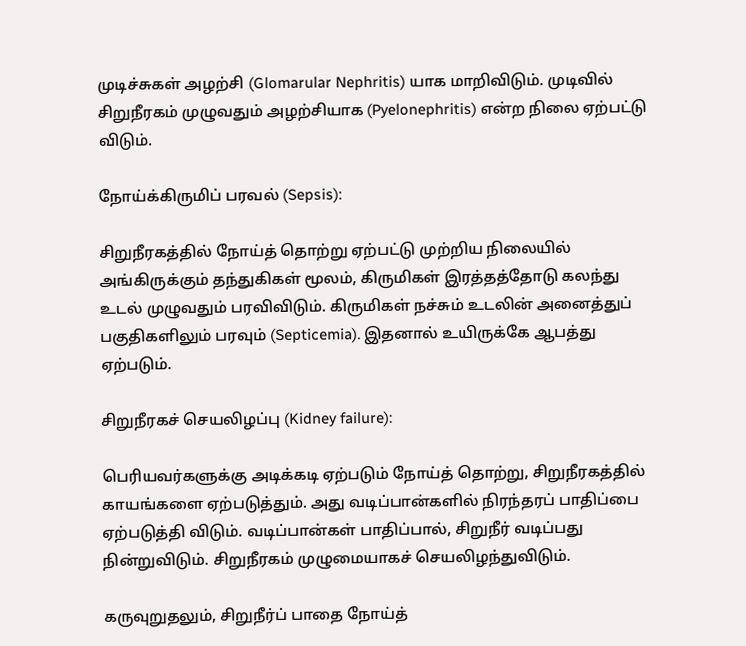முடிச்சுகள் அழற்சி (Glomarular Nephritis) யாக மாறிவிடும். முடிவில் சிறுநீரகம் முழுவதும் அழற்சியாக (Pyelonephritis) என்ற நிலை ஏற்பட்டு விடும்.

நோய்க்கிருமிப் பரவல் (Sepsis):

சிறுநீரகத்தில் நோய்த் தொற்று ஏற்பட்டு முற்றிய நிலையில் அங்கிருக்கும் தந்துகிகள் மூலம், கிருமிகள் இரத்தத்தோடு கலந்து உடல் முழுவதும் பரவிவிடும். கிருமிகள் நச்சும் உடலின் அனைத்துப் பகுதிகளிலும் பரவும் (Septicemia). இதனால் உயிருக்கே ஆபத்து ஏற்படும்.

சிறுநீரகச் செயலிழப்பு (Kidney failure):

பெரியவர்களுக்கு அடிக்கடி ஏற்படும் நோய்த் தொற்று, சிறுநீரகத்தில் காயங்களை ஏற்படுத்தும். அது வடிப்பான்களில் நிரந்தரப் பாதிப்பை ஏற்படுத்தி விடும். வடிப்பான்கள் பாதிப்பால், சிறுநீர் வடிப்பது நின்றுவிடும். சிறுநீரகம் முழுமையாகச் செயலிழந்துவிடும்.

கருவுறுதலும், சிறுநீர்ப் பாதை நோய்த்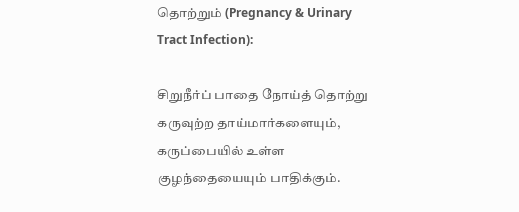தொற்றும் (Pregnancy & Urinary Tract Infection):

சிறுநீர்ப் பாதை நோய்த் தொற்று கருவுற்ற தாய்மார்களையும், கருப்பையில் உள்ள குழந்தையையும் பாதிக்கும்.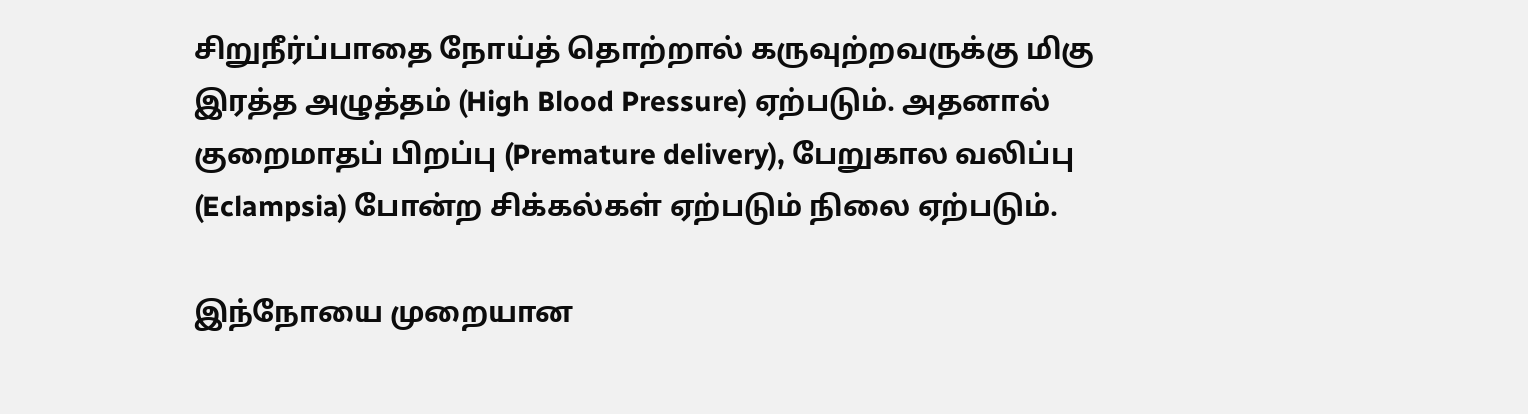சிறுநீர்ப்பாதை நோய்த் தொற்றால் கருவுற்றவருக்கு மிகு இரத்த அழுத்தம் (High Blood Pressure) ஏற்படும். அதனால் குறைமாதப் பிறப்பு (Premature delivery), பேறுகால வலிப்பு (Eclampsia) போன்ற சிக்கல்கள் ஏற்படும் நிலை ஏற்படும்.

இந்நோயை முறையான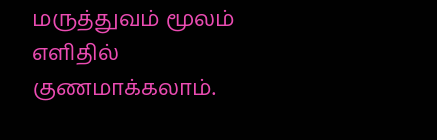மருத்துவம் மூலம் எளிதில் குணமாக்கலாம்.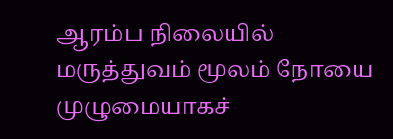ஆரம்ப நிலையில் மருத்துவம் மூலம் நோயை முழுமையாகச்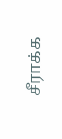சீராக்க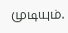முடியும்.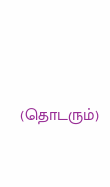(தொடரும்)